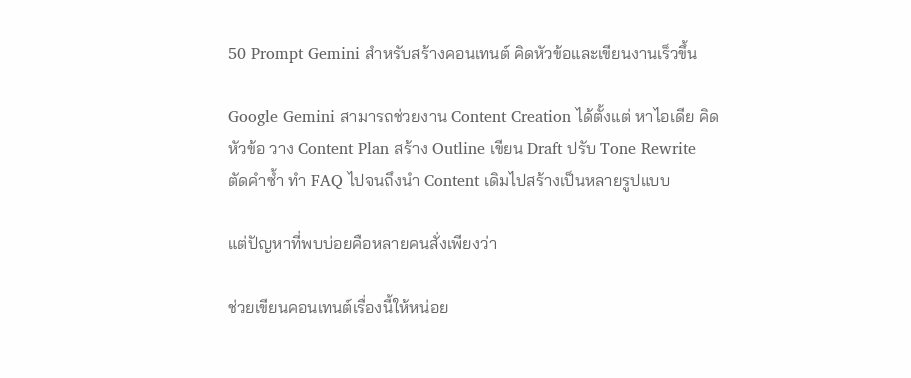50 Prompt Gemini สำหรับสร้างคอนเทนต์ คิดหัวข้อและเขียนงานเร็วขึ้น

Google Gemini สามารถช่วยงาน Content Creation ได้ตั้งแต่ หาไอเดีย คิดหัวข้อ วาง Content Plan สร้าง Outline เขียน Draft ปรับ Tone Rewrite ตัดคำซ้ำ ทำ FAQ ไปจนถึงนำ Content เดิมไปสร้างเป็นหลายรูปแบบ

แต่ปัญหาที่พบบ่อยคือหลายคนสั่งเพียงว่า

ช่วยเขียนคอนเทนต์เรื่องนี้ให้หน่อย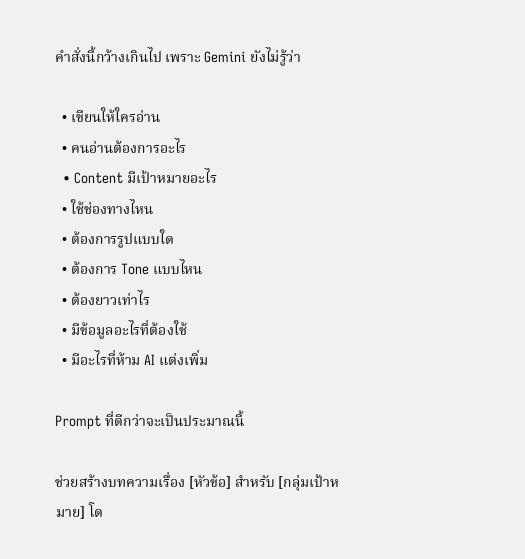คำสั่งนี้กว้างเกินไป เพราะ Gemini ยังไม่รู้ว่า

  • เขียนให้ใครอ่าน
  • คนอ่านต้องการอะไร
  • Content มีเป้าหมายอะไร
  • ใช้ช่องทางไหน
  • ต้องการรูปแบบใด
  • ต้องการ Tone แบบไหน
  • ต้องยาวเท่าไร
  • มีข้อมูลอะไรที่ต้องใช้
  • มีอะไรที่ห้าม AI แต่งเพิ่ม

Prompt ที่ดีกว่าจะเป็นประมาณนี้

ช่วยสร้างบทความเรื่อง [หัวข้อ] สำหรับ [กลุ่มเป้าหมาย] โด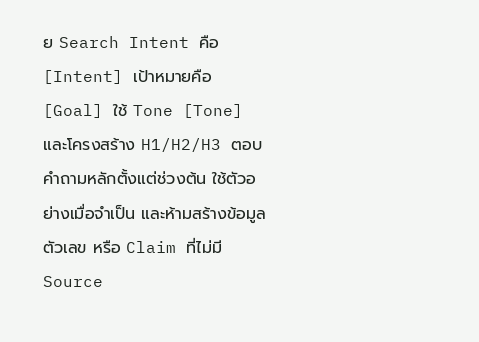ย Search Intent คือ [Intent] เป้าหมายคือ [Goal] ใช้ Tone [Tone] และโครงสร้าง H1/H2/H3 ตอบคำถามหลักตั้งแต่ช่วงต้น ใช้ตัวอย่างเมื่อจำเป็น และห้ามสร้างข้อมูล ตัวเลข หรือ Claim ที่ไม่มี Source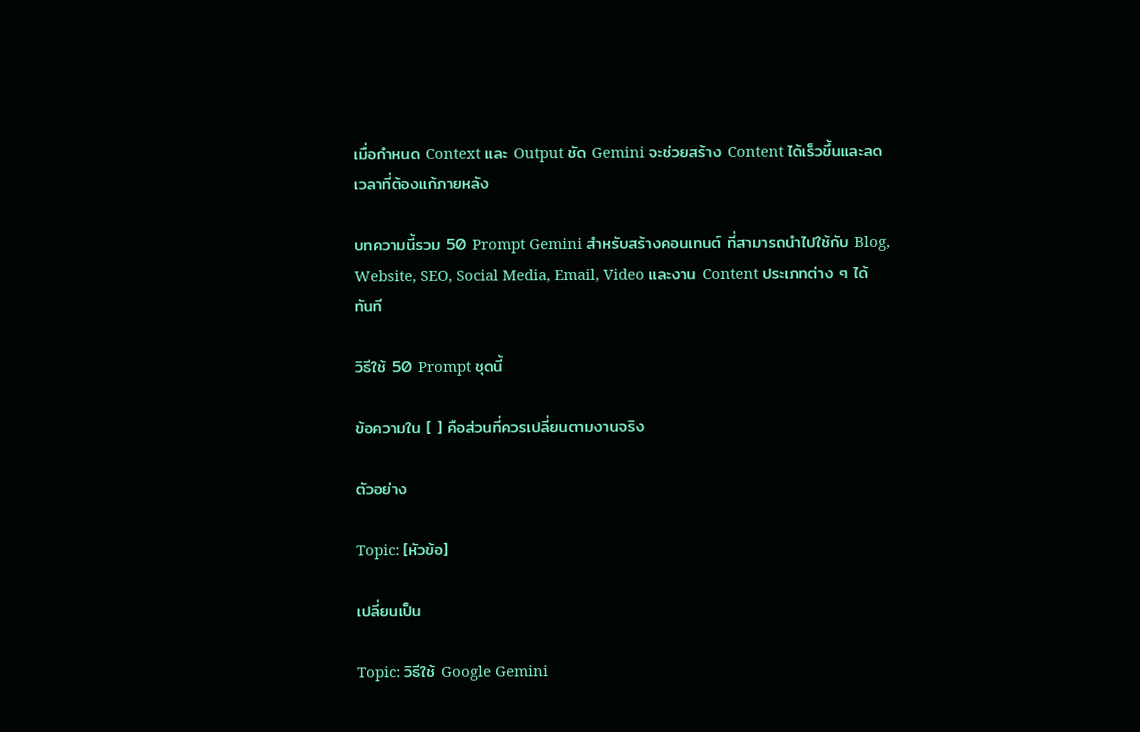เมื่อกำหนด Context และ Output ชัด Gemini จะช่วยสร้าง Content ได้เร็วขึ้นและลดเวลาที่ต้องแก้ภายหลัง

บทความนี้รวม 50 Prompt Gemini สำหรับสร้างคอนเทนต์ ที่สามารถนำไปใช้กับ Blog, Website, SEO, Social Media, Email, Video และงาน Content ประเภทต่าง ๆ ได้ทันที

วิธีใช้ 50 Prompt ชุดนี้

ข้อความใน [ ] คือส่วนที่ควรเปลี่ยนตามงานจริง

ตัวอย่าง

Topic: [หัวข้อ]

เปลี่ยนเป็น

Topic: วิธีใช้ Google Gemini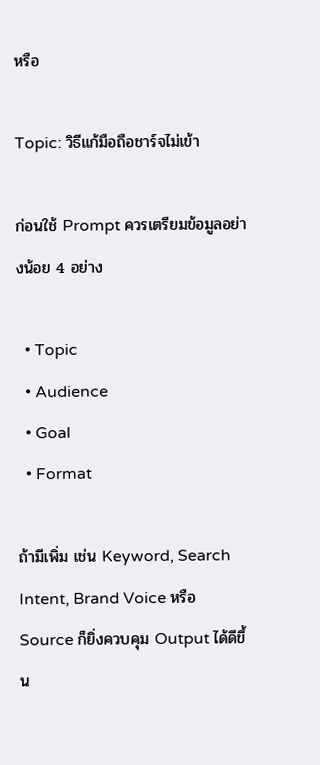หรือ

Topic: วิธีแก้มือถือชาร์จไม่เข้า

ก่อนใช้ Prompt ควรเตรียมข้อมูลอย่างน้อย 4 อย่าง

  • Topic
  • Audience
  • Goal
  • Format

ถ้ามีเพิ่ม เช่น Keyword, Search Intent, Brand Voice หรือ Source ก็ยิ่งควบคุม Output ได้ดีขึ้น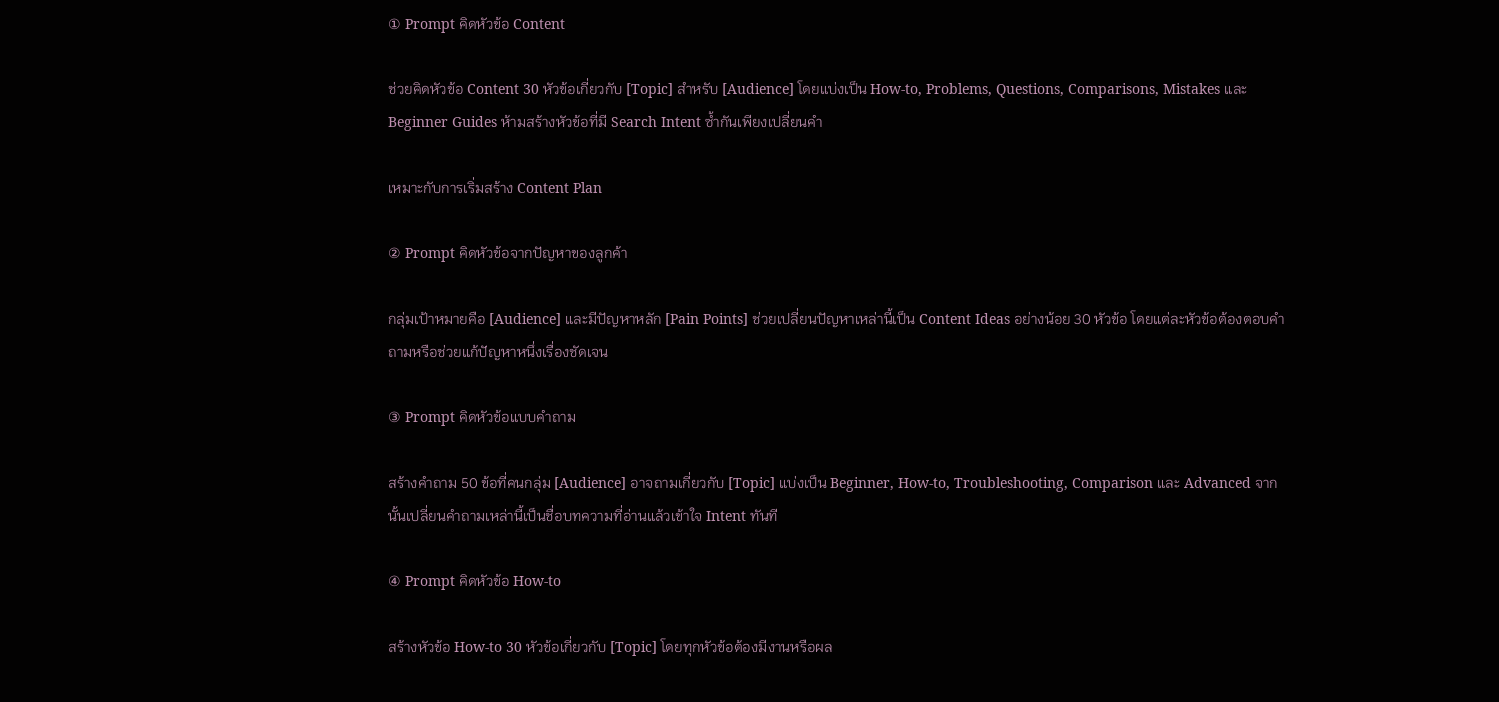① Prompt คิดหัวข้อ Content

ช่วยคิดหัวข้อ Content 30 หัวข้อเกี่ยวกับ [Topic] สำหรับ [Audience] โดยแบ่งเป็น How-to, Problems, Questions, Comparisons, Mistakes และ Beginner Guides ห้ามสร้างหัวข้อที่มี Search Intent ซ้ำกันเพียงเปลี่ยนคำ

เหมาะกับการเริ่มสร้าง Content Plan

② Prompt คิดหัวข้อจากปัญหาของลูกค้า

กลุ่มเป้าหมายคือ [Audience] และมีปัญหาหลัก [Pain Points] ช่วยเปลี่ยนปัญหาเหล่านี้เป็น Content Ideas อย่างน้อย 30 หัวข้อ โดยแต่ละหัวข้อต้องตอบคำถามหรือช่วยแก้ปัญหาหนึ่งเรื่องชัดเจน

③ Prompt คิดหัวข้อแบบคำถาม

สร้างคำถาม 50 ข้อที่คนกลุ่ม [Audience] อาจถามเกี่ยวกับ [Topic] แบ่งเป็น Beginner, How-to, Troubleshooting, Comparison และ Advanced จากนั้นเปลี่ยนคำถามเหล่านี้เป็นชื่อบทความที่อ่านแล้วเข้าใจ Intent ทันที

④ Prompt คิดหัวข้อ How-to

สร้างหัวข้อ How-to 30 หัวข้อเกี่ยวกับ [Topic] โดยทุกหัวข้อต้องมีงานหรือผล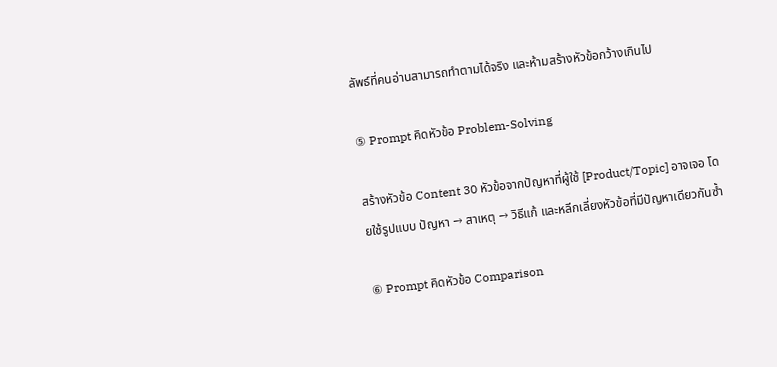ลัพธ์ที่คนอ่านสามารถทำตามได้จริง และห้ามสร้างหัวข้อกว้างเกินไป

⑤ Prompt คิดหัวข้อ Problem-Solving

สร้างหัวข้อ Content 30 หัวข้อจากปัญหาที่ผู้ใช้ [Product/Topic] อาจเจอ โดยใช้รูปแบบ ปัญหา → สาเหตุ → วิธีแก้ และหลีกเลี่ยงหัวข้อที่มีปัญหาเดียวกันซ้ำ

⑥ Prompt คิดหัวข้อ Comparison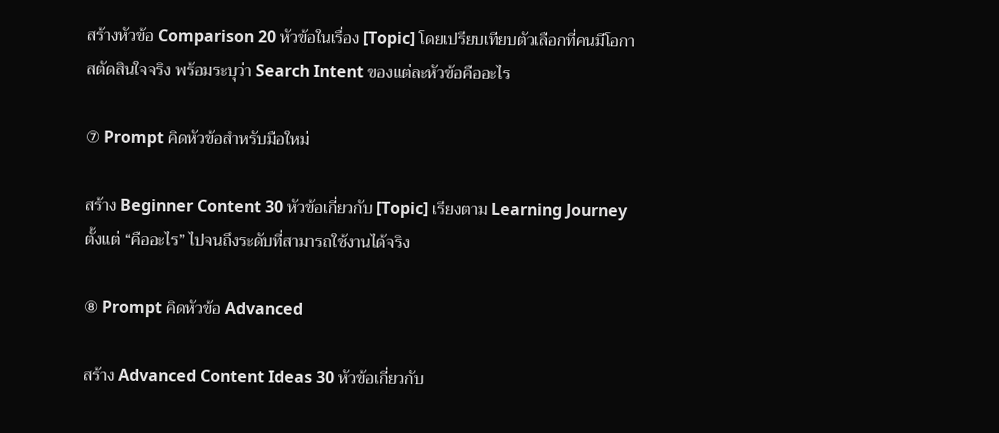สร้างหัวข้อ Comparison 20 หัวข้อในเรื่อง [Topic] โดยเปรียบเทียบตัวเลือกที่คนมีโอกาสตัดสินใจจริง พร้อมระบุว่า Search Intent ของแต่ละหัวข้อคืออะไร

⑦ Prompt คิดหัวข้อสำหรับมือใหม่

สร้าง Beginner Content 30 หัวข้อเกี่ยวกับ [Topic] เรียงตาม Learning Journey ตั้งแต่ “คืออะไร” ไปจนถึงระดับที่สามารถใช้งานได้จริง

⑧ Prompt คิดหัวข้อ Advanced

สร้าง Advanced Content Ideas 30 หัวข้อเกี่ยวกับ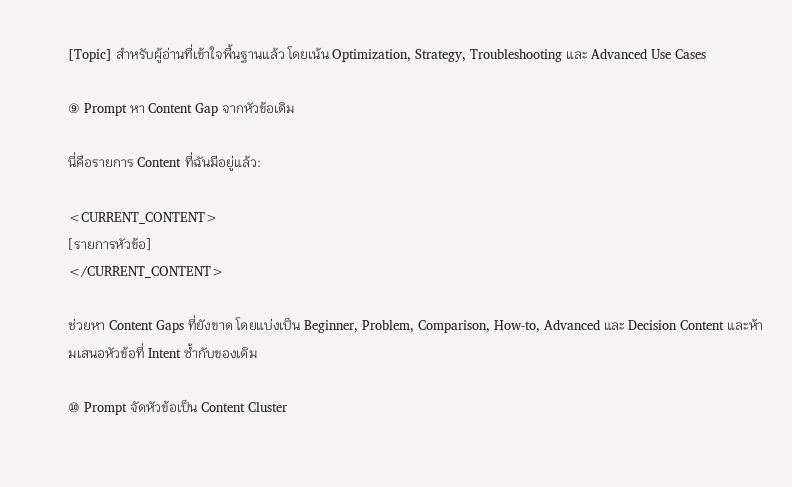[Topic] สำหรับผู้อ่านที่เข้าใจพื้นฐานแล้ว โดยเน้น Optimization, Strategy, Troubleshooting และ Advanced Use Cases

⑨ Prompt หา Content Gap จากหัวข้อเดิม

นี่คือรายการ Content ที่ฉันมีอยู่แล้ว:

<CURRENT_CONTENT>
[รายการหัวข้อ]
</CURRENT_CONTENT>

ช่วยหา Content Gaps ที่ยังขาด โดยแบ่งเป็น Beginner, Problem, Comparison, How-to, Advanced และ Decision Content และห้ามเสนอหัวข้อที่ Intent ซ้ำกับของเดิม

⑩ Prompt จัดหัวข้อเป็น Content Cluster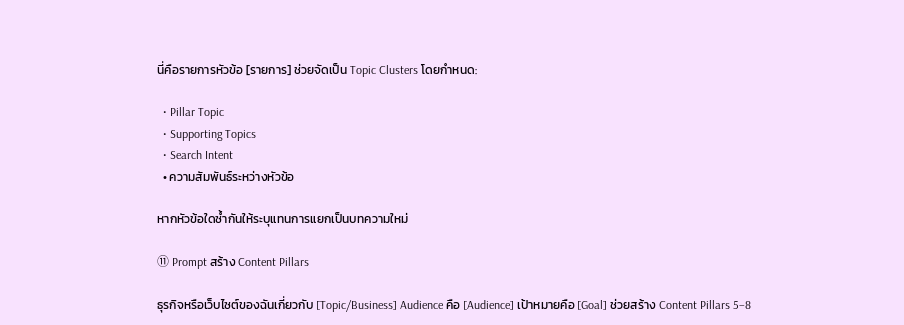นี่คือรายการหัวข้อ [รายการ] ช่วยจัดเป็น Topic Clusters โดยกำหนด:

  • Pillar Topic
  • Supporting Topics
  • Search Intent
  • ความสัมพันธ์ระหว่างหัวข้อ

หากหัวข้อใดซ้ำกันให้ระบุแทนการแยกเป็นบทความใหม่

⑪ Prompt สร้าง Content Pillars

ธุรกิจหรือเว็บไซต์ของฉันเกี่ยวกับ [Topic/Business] Audience คือ [Audience] เป้าหมายคือ [Goal] ช่วยสร้าง Content Pillars 5–8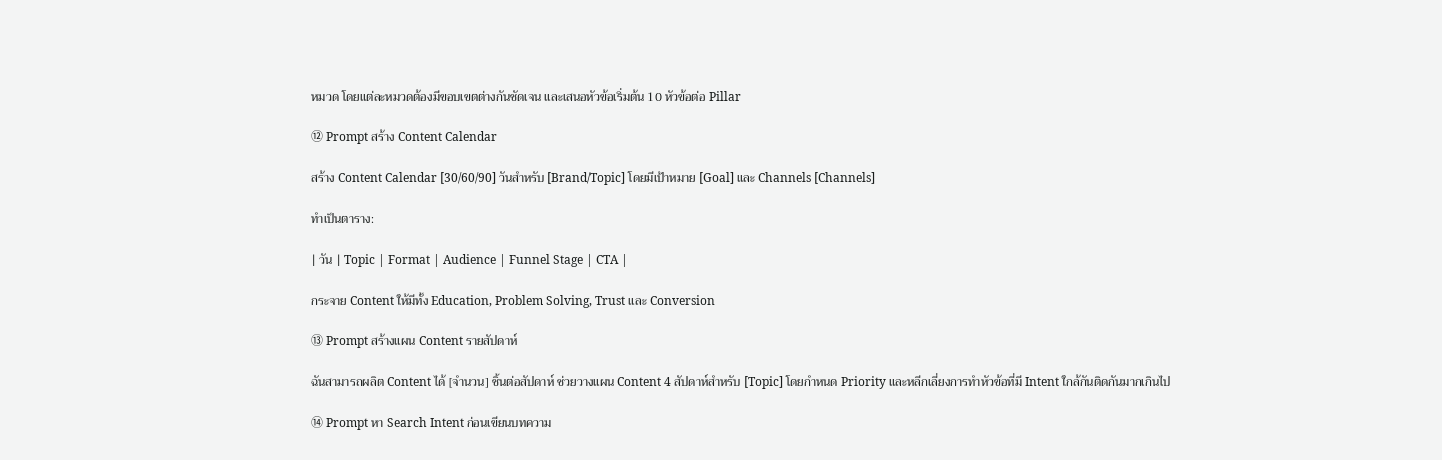หมวด โดยแต่ละหมวดต้องมีขอบเขตต่างกันชัดเจน และเสนอหัวข้อเริ่มต้น 10 หัวข้อต่อ Pillar

⑫ Prompt สร้าง Content Calendar

สร้าง Content Calendar [30/60/90] วันสำหรับ [Brand/Topic] โดยมีเป้าหมาย [Goal] และ Channels [Channels]

ทำเป็นตาราง:

| วัน | Topic | Format | Audience | Funnel Stage | CTA |

กระจาย Content ให้มีทั้ง Education, Problem Solving, Trust และ Conversion

⑬ Prompt สร้างแผน Content รายสัปดาห์

ฉันสามารถผลิต Content ได้ [จำนวน] ชิ้นต่อสัปดาห์ ช่วยวางแผน Content 4 สัปดาห์สำหรับ [Topic] โดยกำหนด Priority และหลีกเลี่ยงการทำหัวข้อที่มี Intent ใกล้กันติดกันมากเกินไป

⑭ Prompt หา Search Intent ก่อนเขียนบทความ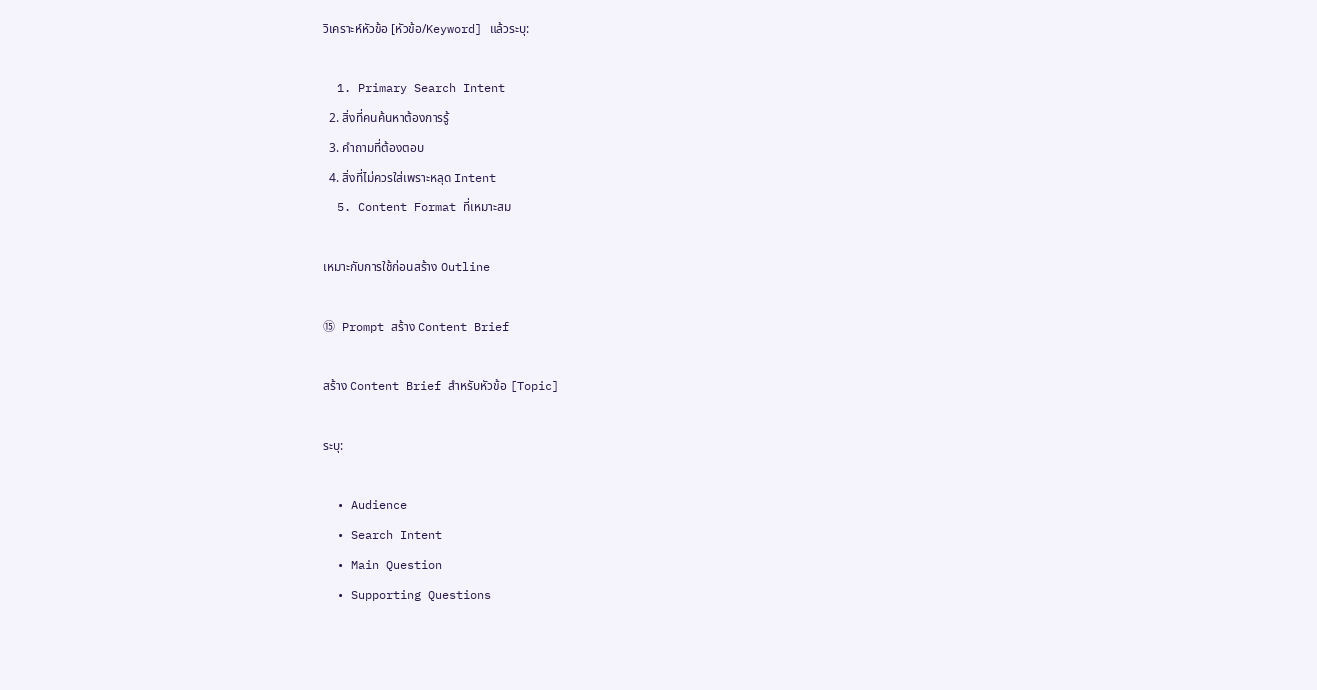วิเคราะห์หัวข้อ [หัวข้อ/Keyword] แล้วระบุ:

  1. Primary Search Intent
  2. สิ่งที่คนค้นหาต้องการรู้
  3. คำถามที่ต้องตอบ
  4. สิ่งที่ไม่ควรใส่เพราะหลุด Intent
  5. Content Format ที่เหมาะสม

เหมาะกับการใช้ก่อนสร้าง Outline

⑮ Prompt สร้าง Content Brief

สร้าง Content Brief สำหรับหัวข้อ [Topic]

ระบุ:

  • Audience
  • Search Intent
  • Main Question
  • Supporting Questions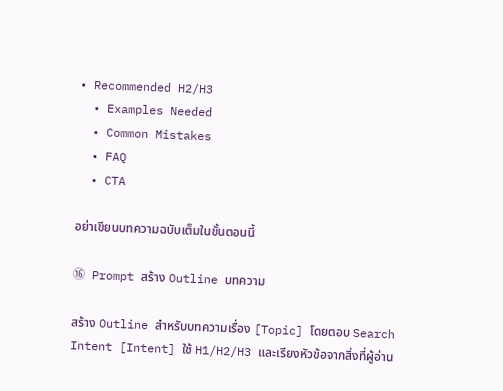• Recommended H2/H3
  • Examples Needed
  • Common Mistakes
  • FAQ
  • CTA

อย่าเขียนบทความฉบับเต็มในขั้นตอนนี้

⑯ Prompt สร้าง Outline บทความ

สร้าง Outline สำหรับบทความเรื่อง [Topic] โดยตอบ Search Intent [Intent] ใช้ H1/H2/H3 และเรียงหัวข้อจากสิ่งที่ผู้อ่าน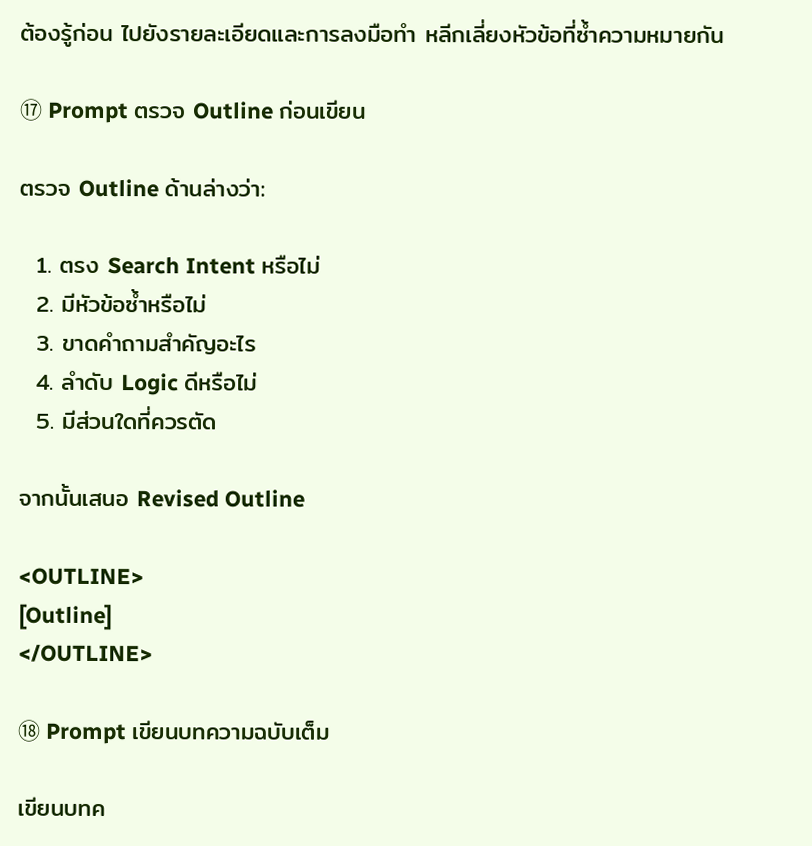ต้องรู้ก่อน ไปยังรายละเอียดและการลงมือทำ หลีกเลี่ยงหัวข้อที่ซ้ำความหมายกัน

⑰ Prompt ตรวจ Outline ก่อนเขียน

ตรวจ Outline ด้านล่างว่า:

  1. ตรง Search Intent หรือไม่
  2. มีหัวข้อซ้ำหรือไม่
  3. ขาดคำถามสำคัญอะไร
  4. ลำดับ Logic ดีหรือไม่
  5. มีส่วนใดที่ควรตัด

จากนั้นเสนอ Revised Outline

<OUTLINE>
[Outline]
</OUTLINE>

⑱ Prompt เขียนบทความฉบับเต็ม

เขียนบทค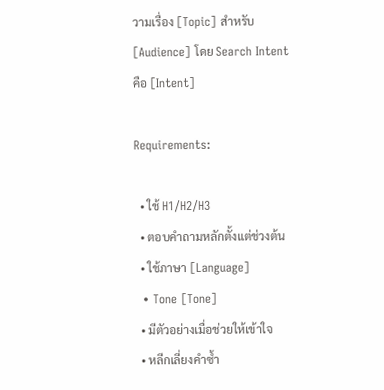วามเรื่อง [Topic] สำหรับ [Audience] โดย Search Intent คือ [Intent]

Requirements:

  • ใช้ H1/H2/H3
  • ตอบคำถามหลักตั้งแต่ช่วงต้น
  • ใช้ภาษา [Language]
  • Tone [Tone]
  • มีตัวอย่างเมื่อช่วยให้เข้าใจ
  • หลีกเลี่ยงคำซ้ำ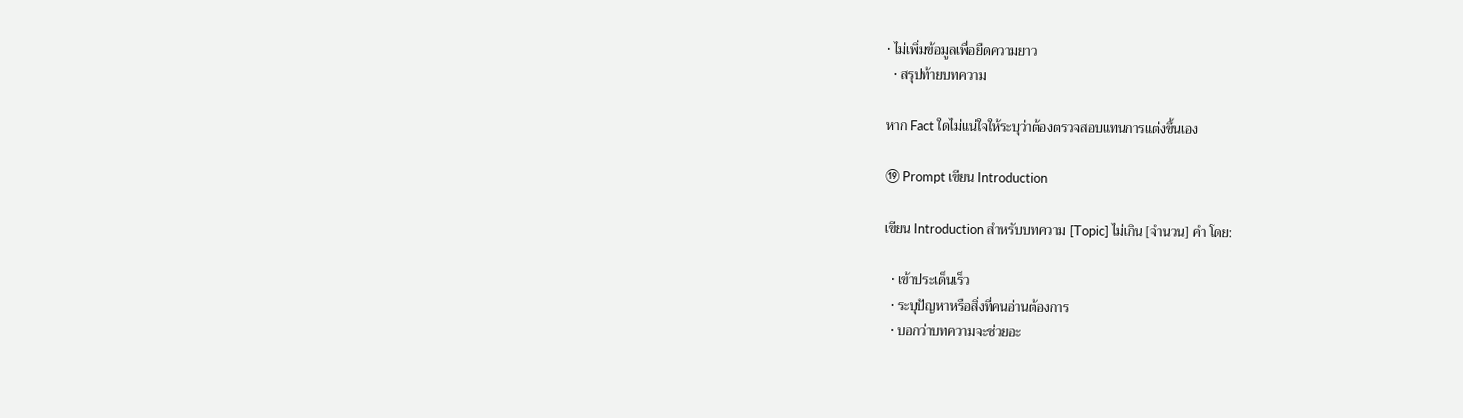• ไม่เพิ่มข้อมูลเพื่อยืดความยาว
  • สรุปท้ายบทความ

หาก Fact ใดไม่แน่ใจให้ระบุว่าต้องตรวจสอบแทนการแต่งขึ้นเอง

⑲ Prompt เขียน Introduction

เขียน Introduction สำหรับบทความ [Topic] ไม่เกิน [จำนวน] คำ โดย:

  • เข้าประเด็นเร็ว
  • ระบุปัญหาหรือสิ่งที่คนอ่านต้องการ
  • บอกว่าบทความจะช่วยอะ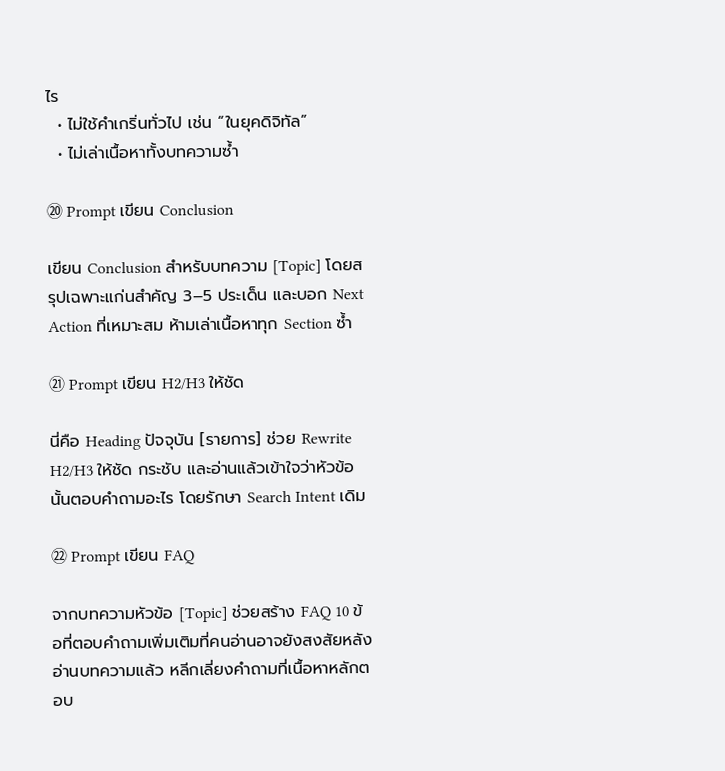ไร
  • ไม่ใช้คำเกริ่นทั่วไป เช่น “ในยุคดิจิทัล”
  • ไม่เล่าเนื้อหาทั้งบทความซ้ำ

⑳ Prompt เขียน Conclusion

เขียน Conclusion สำหรับบทความ [Topic] โดยสรุปเฉพาะแก่นสำคัญ 3–5 ประเด็น และบอก Next Action ที่เหมาะสม ห้ามเล่าเนื้อหาทุก Section ซ้ำ

㉑ Prompt เขียน H2/H3 ให้ชัด

นี่คือ Heading ปัจจุบัน [รายการ] ช่วย Rewrite H2/H3 ให้ชัด กระชับ และอ่านแล้วเข้าใจว่าหัวข้อนั้นตอบคำถามอะไร โดยรักษา Search Intent เดิม

㉒ Prompt เขียน FAQ

จากบทความหัวข้อ [Topic] ช่วยสร้าง FAQ 10 ข้อที่ตอบคำถามเพิ่มเติมที่คนอ่านอาจยังสงสัยหลังอ่านบทความแล้ว หลีกเลี่ยงคำถามที่เนื้อหาหลักตอบ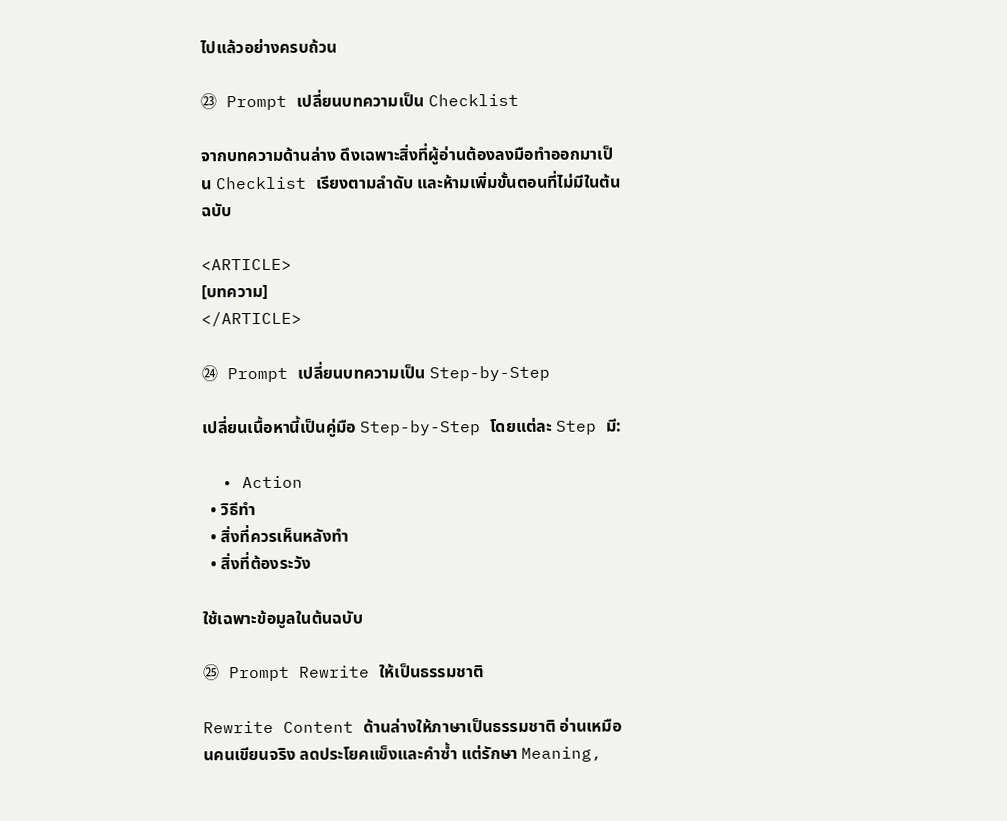ไปแล้วอย่างครบถ้วน

㉓ Prompt เปลี่ยนบทความเป็น Checklist

จากบทความด้านล่าง ดึงเฉพาะสิ่งที่ผู้อ่านต้องลงมือทำออกมาเป็น Checklist เรียงตามลำดับ และห้ามเพิ่มขั้นตอนที่ไม่มีในต้นฉบับ

<ARTICLE>
[บทความ]
</ARTICLE>

㉔ Prompt เปลี่ยนบทความเป็น Step-by-Step

เปลี่ยนเนื้อหานี้เป็นคู่มือ Step-by-Step โดยแต่ละ Step มี:

  • Action
  • วิธีทำ
  • สิ่งที่ควรเห็นหลังทำ
  • สิ่งที่ต้องระวัง

ใช้เฉพาะข้อมูลในต้นฉบับ

㉕ Prompt Rewrite ให้เป็นธรรมชาติ

Rewrite Content ด้านล่างให้ภาษาเป็นธรรมชาติ อ่านเหมือนคนเขียนจริง ลดประโยคแข็งและคำซ้ำ แต่รักษา Meaning,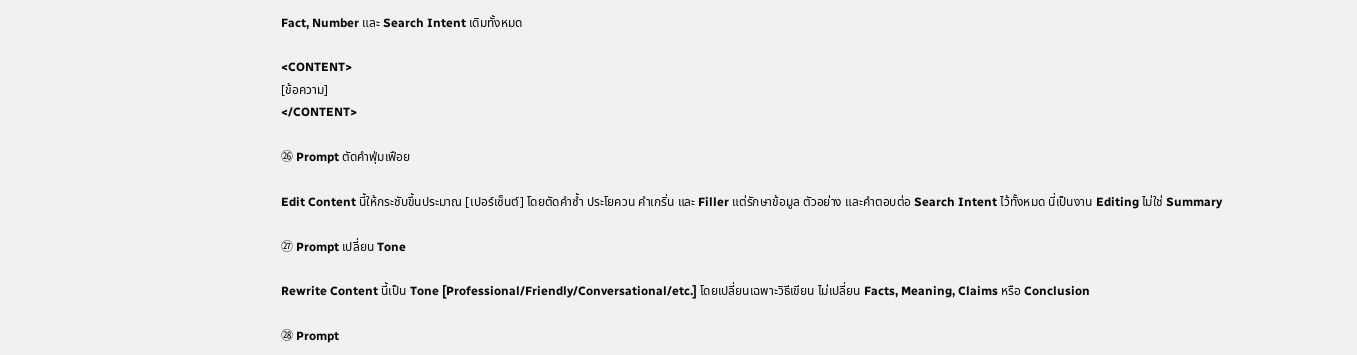Fact, Number และ Search Intent เดิมทั้งหมด

<CONTENT>
[ข้อความ]
</CONTENT>

㉖ Prompt ตัดคำฟุ่มเฟือย

Edit Content นี้ให้กระชับขึ้นประมาณ [เปอร์เซ็นต์] โดยตัดคำซ้ำ ประโยควน คำเกริ่น และ Filler แต่รักษาข้อมูล ตัวอย่าง และคำตอบต่อ Search Intent ไว้ทั้งหมด นี่เป็นงาน Editing ไม่ใช่ Summary

㉗ Prompt เปลี่ยน Tone

Rewrite Content นี้เป็น Tone [Professional/Friendly/Conversational/etc.] โดยเปลี่ยนเฉพาะวิธีเขียน ไม่เปลี่ยน Facts, Meaning, Claims หรือ Conclusion

㉘ Prompt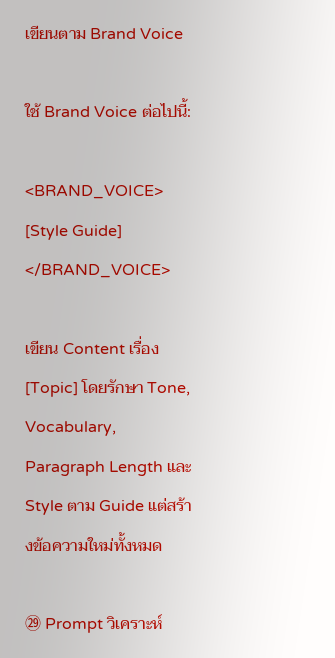เขียนตาม Brand Voice

ใช้ Brand Voice ต่อไปนี้:

<BRAND_VOICE>
[Style Guide]
</BRAND_VOICE>

เขียน Content เรื่อง [Topic] โดยรักษา Tone, Vocabulary, Paragraph Length และ Style ตาม Guide แต่สร้างข้อความใหม่ทั้งหมด

㉙ Prompt วิเคราะห์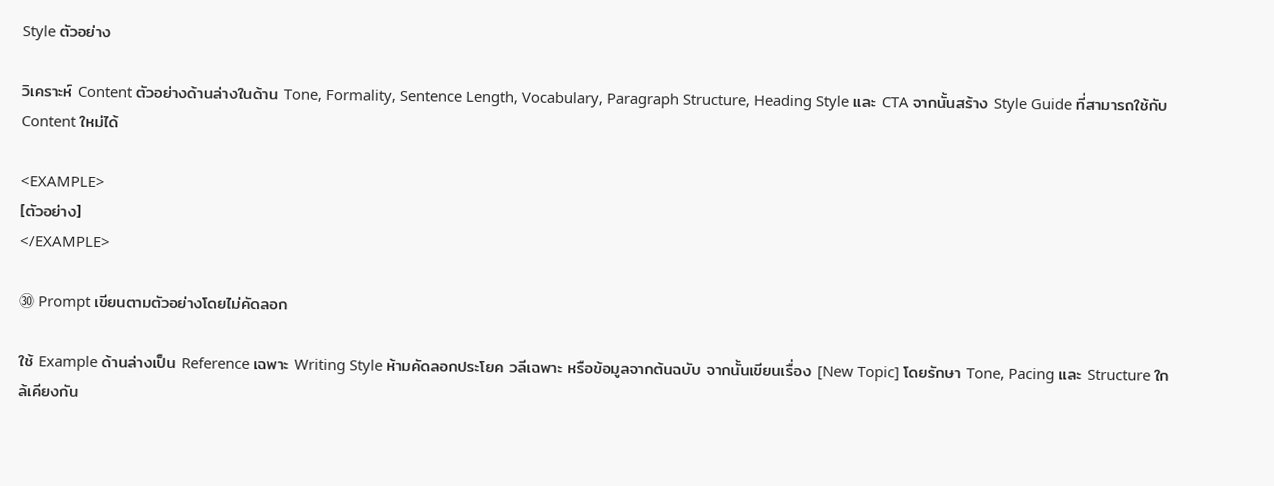Style ตัวอย่าง

วิเคราะห์ Content ตัวอย่างด้านล่างในด้าน Tone, Formality, Sentence Length, Vocabulary, Paragraph Structure, Heading Style และ CTA จากนั้นสร้าง Style Guide ที่สามารถใช้กับ Content ใหม่ได้

<EXAMPLE>
[ตัวอย่าง]
</EXAMPLE>

㉚ Prompt เขียนตามตัวอย่างโดยไม่คัดลอก

ใช้ Example ด้านล่างเป็น Reference เฉพาะ Writing Style ห้ามคัดลอกประโยค วลีเฉพาะ หรือข้อมูลจากต้นฉบับ จากนั้นเขียนเรื่อง [New Topic] โดยรักษา Tone, Pacing และ Structure ใกล้เคียงกัน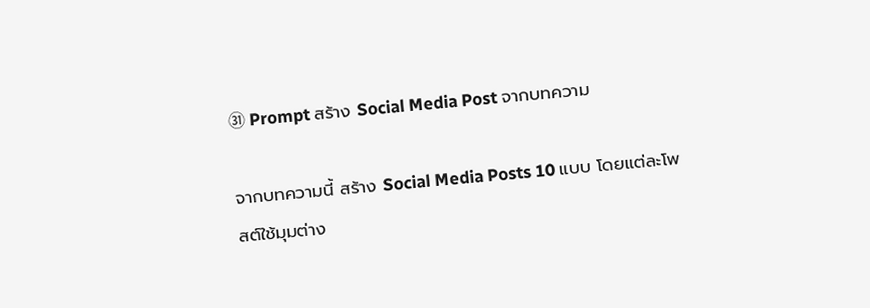㉛ Prompt สร้าง Social Media Post จากบทความ

จากบทความนี้ สร้าง Social Media Posts 10 แบบ โดยแต่ละโพสต์ใช้มุมต่าง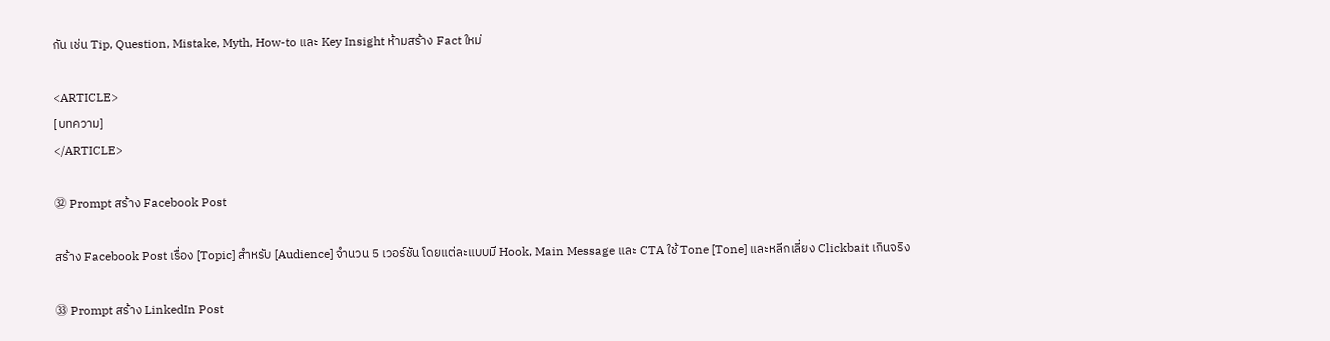กัน เช่น Tip, Question, Mistake, Myth, How-to และ Key Insight ห้ามสร้าง Fact ใหม่

<ARTICLE>
[บทความ]
</ARTICLE>

㉜ Prompt สร้าง Facebook Post

สร้าง Facebook Post เรื่อง [Topic] สำหรับ [Audience] จำนวน 5 เวอร์ชัน โดยแต่ละแบบมี Hook, Main Message และ CTA ใช้ Tone [Tone] และหลีกเลี่ยง Clickbait เกินจริง

㉝ Prompt สร้าง LinkedIn Post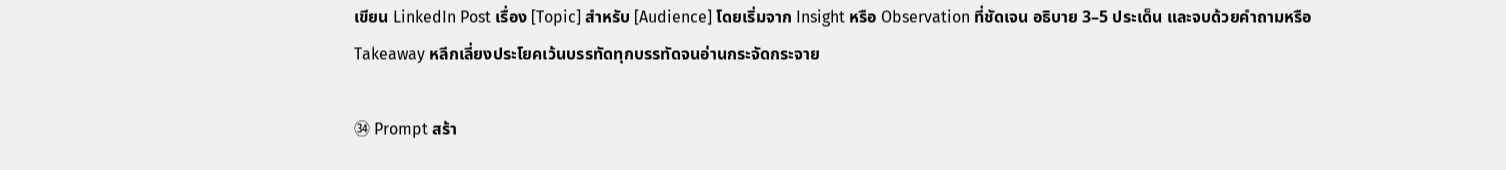เขียน LinkedIn Post เรื่อง [Topic] สำหรับ [Audience] โดยเริ่มจาก Insight หรือ Observation ที่ชัดเจน อธิบาย 3–5 ประเด็น และจบด้วยคำถามหรือ Takeaway หลีกเลี่ยงประโยคเว้นบรรทัดทุกบรรทัดจนอ่านกระจัดกระจาย

㉞ Prompt สร้า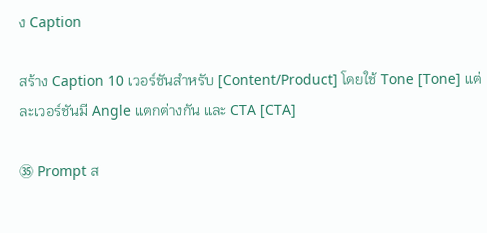ง Caption

สร้าง Caption 10 เวอร์ชันสำหรับ [Content/Product] โดยใช้ Tone [Tone] แต่ละเวอร์ชันมี Angle แตกต่างกัน และ CTA [CTA]

㉟ Prompt ส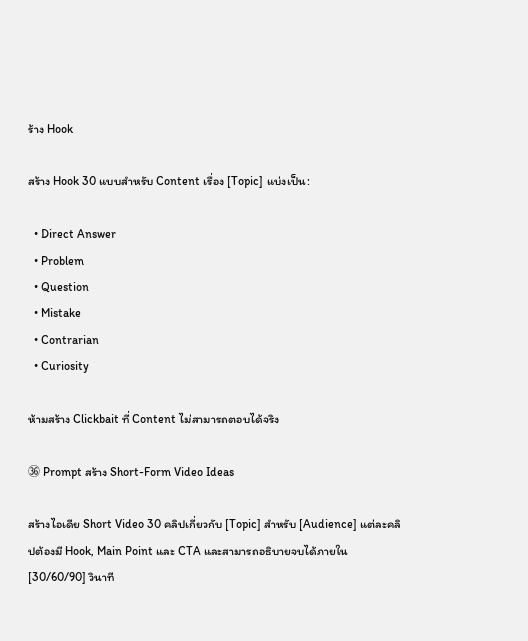ร้าง Hook

สร้าง Hook 30 แบบสำหรับ Content เรื่อง [Topic] แบ่งเป็น:

  • Direct Answer
  • Problem
  • Question
  • Mistake
  • Contrarian
  • Curiosity

ห้ามสร้าง Clickbait ที่ Content ไม่สามารถตอบได้จริง

㊱ Prompt สร้าง Short-Form Video Ideas

สร้างไอเดีย Short Video 30 คลิปเกี่ยวกับ [Topic] สำหรับ [Audience] แต่ละคลิปต้องมี Hook, Main Point และ CTA และสามารถอธิบายจบได้ภายใน [30/60/90] วินาที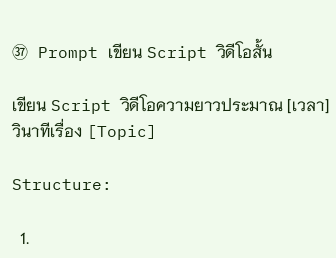㊲ Prompt เขียน Script วิดีโอสั้น

เขียน Script วิดีโอความยาวประมาณ [เวลา] วินาทีเรื่อง [Topic]

Structure:

  1.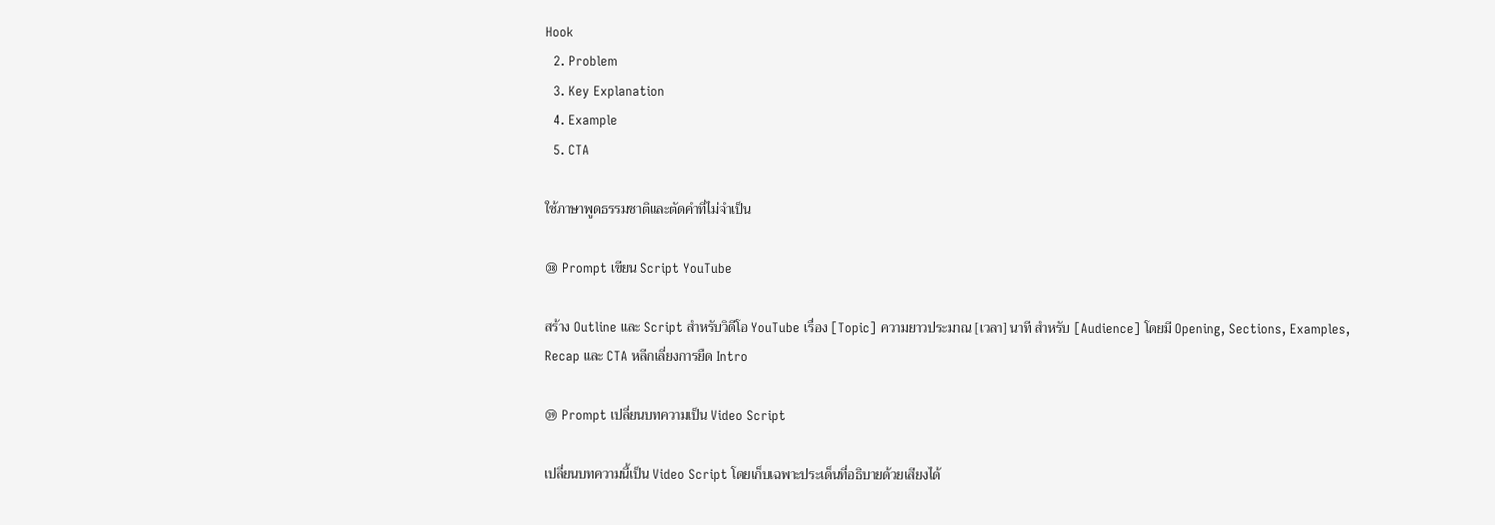Hook
  2. Problem
  3. Key Explanation
  4. Example
  5. CTA

ใช้ภาษาพูดธรรมชาติและตัดคำที่ไม่จำเป็น

㊳ Prompt เขียน Script YouTube

สร้าง Outline และ Script สำหรับวิดีโอ YouTube เรื่อง [Topic] ความยาวประมาณ [เวลา] นาที สำหรับ [Audience] โดยมี Opening, Sections, Examples, Recap และ CTA หลีกเลี่ยงการยืด Intro

㊴ Prompt เปลี่ยนบทความเป็น Video Script

เปลี่ยนบทความนี้เป็น Video Script โดยเก็บเฉพาะประเด็นที่อธิบายด้วยเสียงได้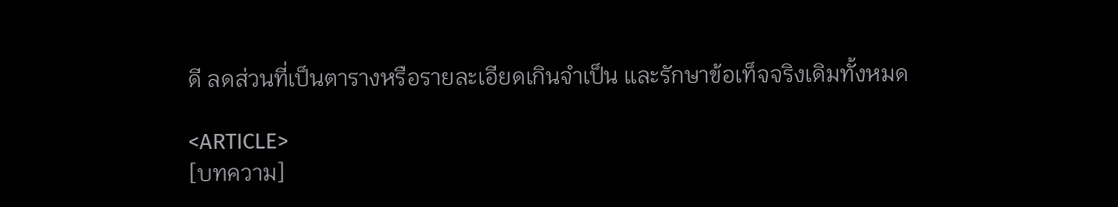ดี ลดส่วนที่เป็นตารางหรือรายละเอียดเกินจำเป็น และรักษาข้อเท็จจริงเดิมทั้งหมด

<ARTICLE>
[บทความ]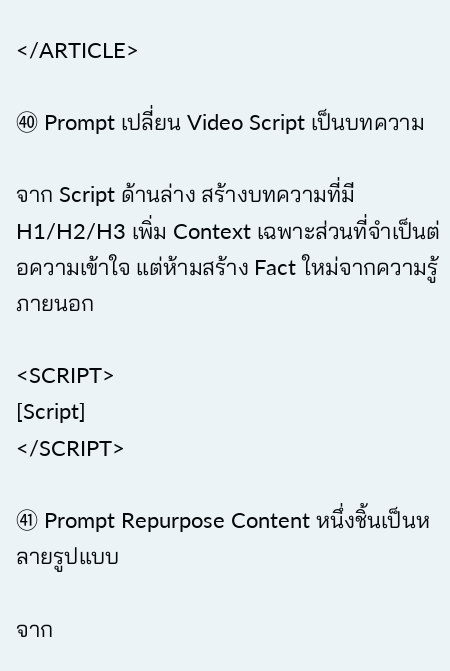</ARTICLE>

㊵ Prompt เปลี่ยน Video Script เป็นบทความ

จาก Script ด้านล่าง สร้างบทความที่มี H1/H2/H3 เพิ่ม Context เฉพาะส่วนที่จำเป็นต่อความเข้าใจ แต่ห้ามสร้าง Fact ใหม่จากความรู้ภายนอก

<SCRIPT>
[Script]
</SCRIPT>

㊶ Prompt Repurpose Content หนึ่งชิ้นเป็นหลายรูปแบบ

จาก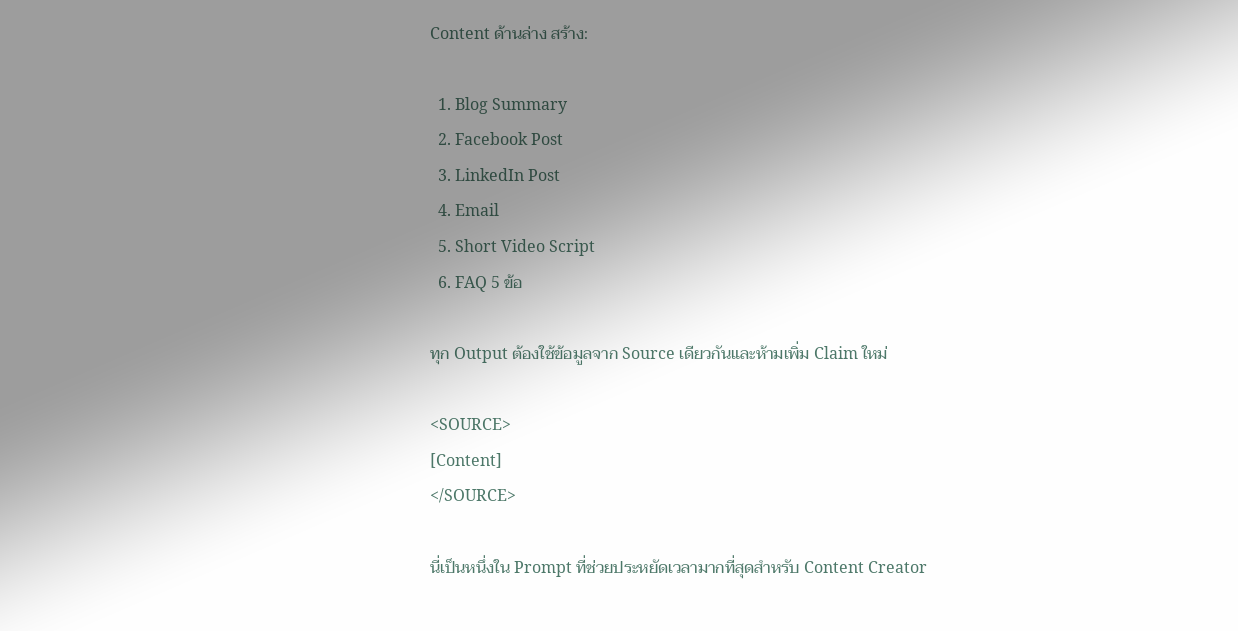Content ด้านล่าง สร้าง:

  1. Blog Summary
  2. Facebook Post
  3. LinkedIn Post
  4. Email
  5. Short Video Script
  6. FAQ 5 ข้อ

ทุก Output ต้องใช้ข้อมูลจาก Source เดียวกันและห้ามเพิ่ม Claim ใหม่

<SOURCE>
[Content]
</SOURCE>

นี่เป็นหนึ่งใน Prompt ที่ช่วยประหยัดเวลามากที่สุดสำหรับ Content Creator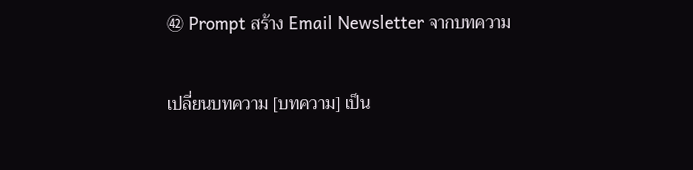㊷ Prompt สร้าง Email Newsletter จากบทความ

เปลี่ยนบทความ [บทความ] เป็น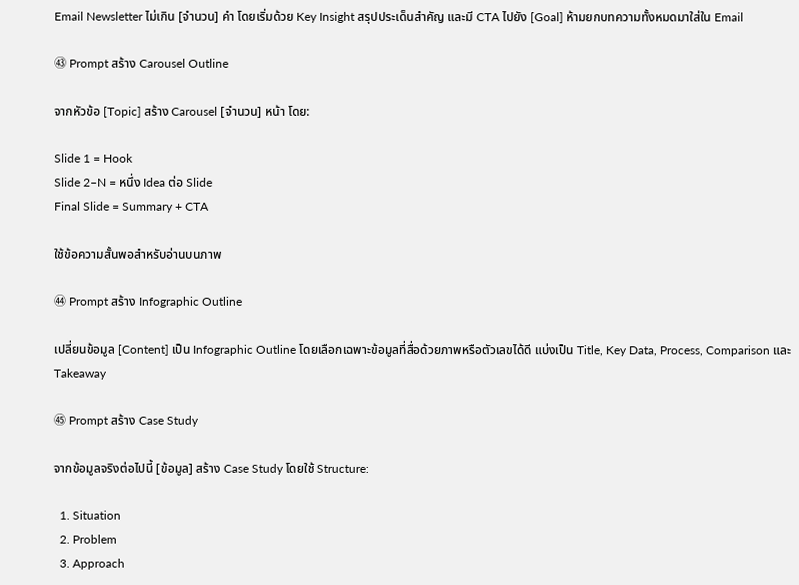Email Newsletter ไม่เกิน [จำนวน] คำ โดยเริ่มด้วย Key Insight สรุปประเด็นสำคัญ และมี CTA ไปยัง [Goal] ห้ามยกบทความทั้งหมดมาใส่ใน Email

㊸ Prompt สร้าง Carousel Outline

จากหัวข้อ [Topic] สร้าง Carousel [จำนวน] หน้า โดย:

Slide 1 = Hook
Slide 2–N = หนึ่ง Idea ต่อ Slide
Final Slide = Summary + CTA

ใช้ข้อความสั้นพอสำหรับอ่านบนภาพ

㊹ Prompt สร้าง Infographic Outline

เปลี่ยนข้อมูล [Content] เป็น Infographic Outline โดยเลือกเฉพาะข้อมูลที่สื่อด้วยภาพหรือตัวเลขได้ดี แบ่งเป็น Title, Key Data, Process, Comparison และ Takeaway

㊺ Prompt สร้าง Case Study

จากข้อมูลจริงต่อไปนี้ [ข้อมูล] สร้าง Case Study โดยใช้ Structure:

  1. Situation
  2. Problem
  3. Approach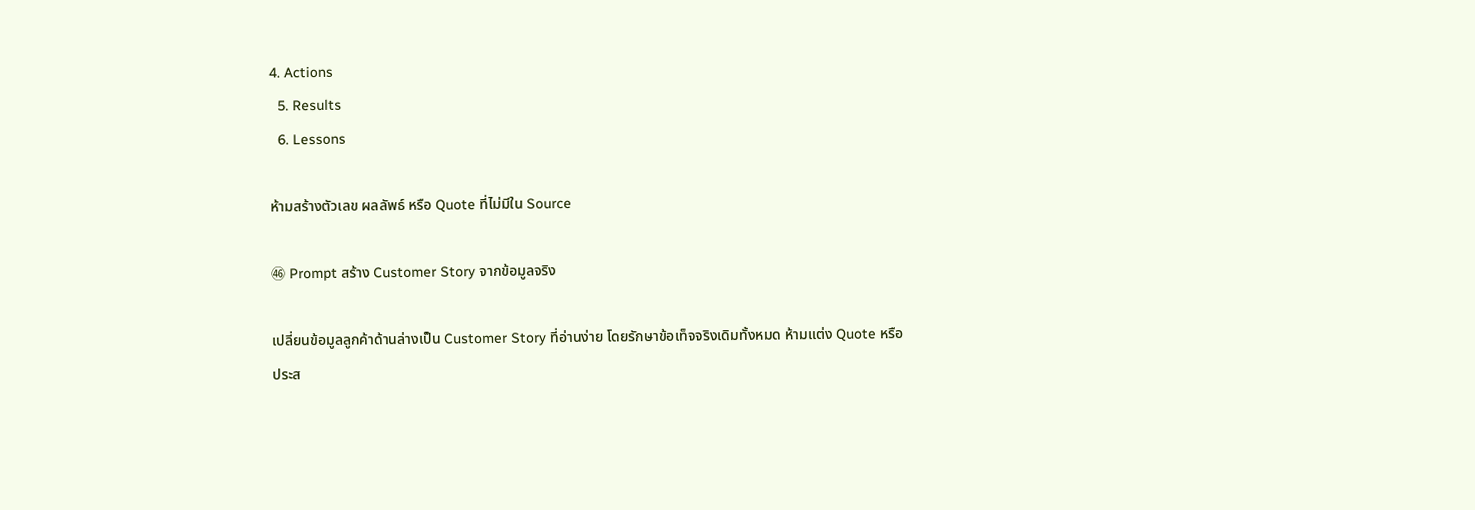4. Actions
  5. Results
  6. Lessons

ห้ามสร้างตัวเลข ผลลัพธ์ หรือ Quote ที่ไม่มีใน Source

㊻ Prompt สร้าง Customer Story จากข้อมูลจริง

เปลี่ยนข้อมูลลูกค้าด้านล่างเป็น Customer Story ที่อ่านง่าย โดยรักษาข้อเท็จจริงเดิมทั้งหมด ห้ามแต่ง Quote หรือประส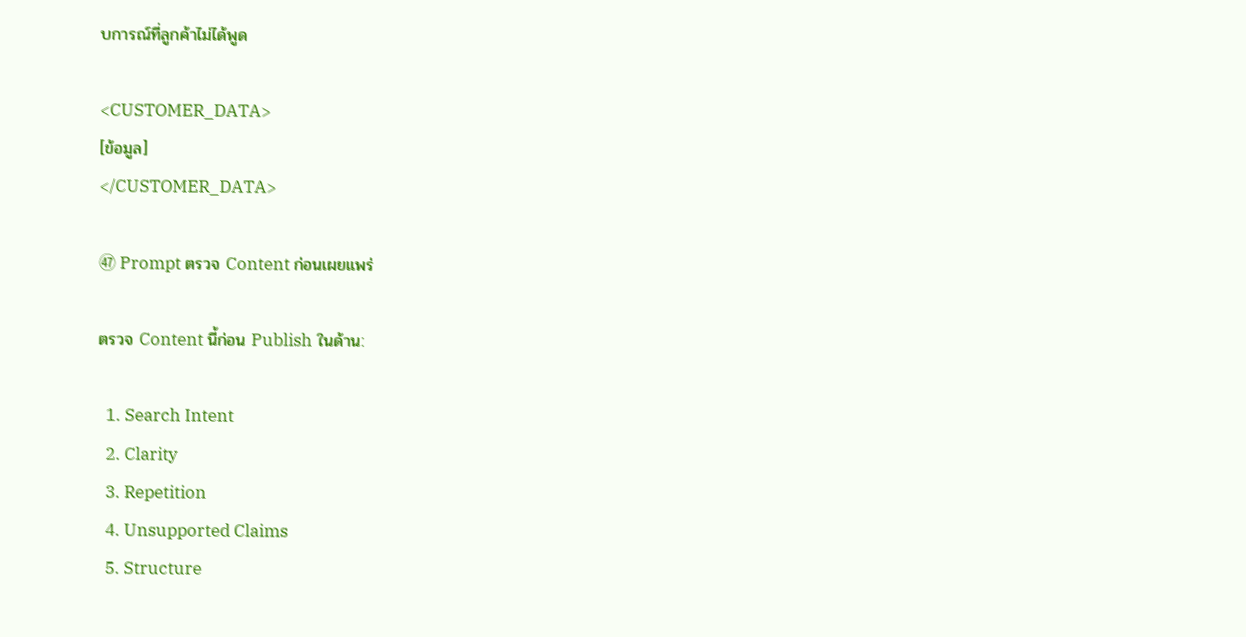บการณ์ที่ลูกค้าไม่ได้พูด

<CUSTOMER_DATA>
[ข้อมูล]
</CUSTOMER_DATA>

㊼ Prompt ตรวจ Content ก่อนเผยแพร่

ตรวจ Content นี้ก่อน Publish ในด้าน:

  1. Search Intent
  2. Clarity
  3. Repetition
  4. Unsupported Claims
  5. Structure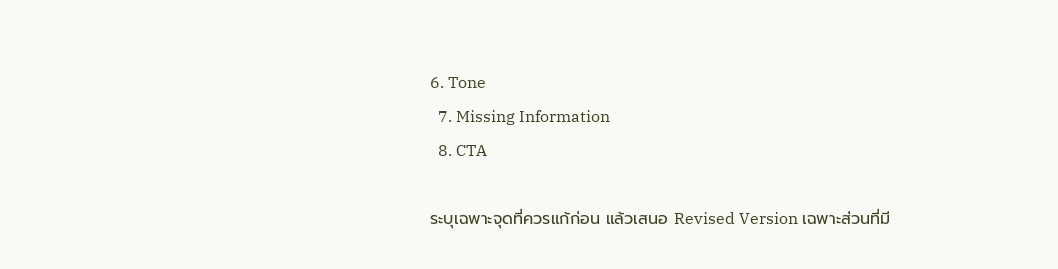6. Tone
  7. Missing Information
  8. CTA

ระบุเฉพาะจุดที่ควรแก้ก่อน แล้วเสนอ Revised Version เฉพาะส่วนที่มี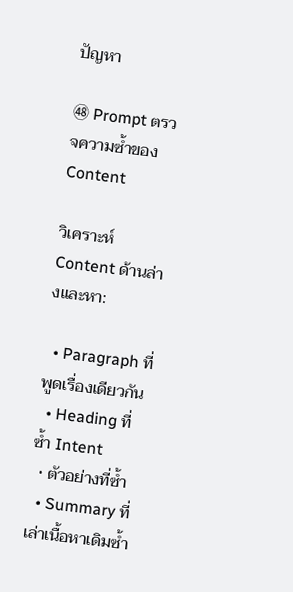ปัญหา

㊽ Prompt ตรวจความซ้ำของ Content

วิเคราะห์ Content ด้านล่างและหา:

  • Paragraph ที่พูดเรื่องเดียวกัน
  • Heading ที่ซ้ำ Intent
  • ตัวอย่างที่ซ้ำ
  • Summary ที่เล่าเนื้อหาเดิมซ้ำ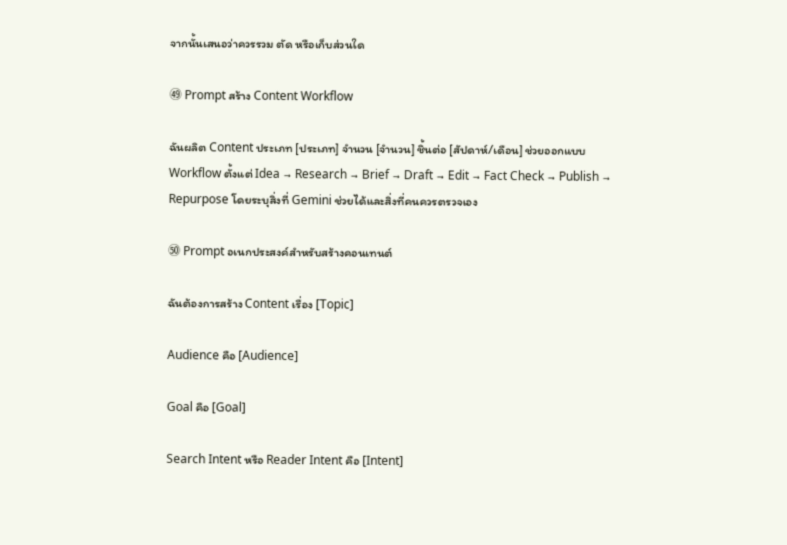จากนั้นเสนอว่าควรรวม ตัด หรือเก็บส่วนใด

㊾ Prompt สร้าง Content Workflow

ฉันผลิต Content ประเภท [ประเภท] จำนวน [จำนวน] ชิ้นต่อ [สัปดาห์/เดือน] ช่วยออกแบบ Workflow ตั้งแต่ Idea → Research → Brief → Draft → Edit → Fact Check → Publish → Repurpose โดยระบุสิ่งที่ Gemini ช่วยได้และสิ่งที่คนควรตรวจเอง

㊿ Prompt อเนกประสงค์สำหรับสร้างคอนเทนต์

ฉันต้องการสร้าง Content เรื่อง [Topic]

Audience คือ [Audience]

Goal คือ [Goal]

Search Intent หรือ Reader Intent คือ [Intent]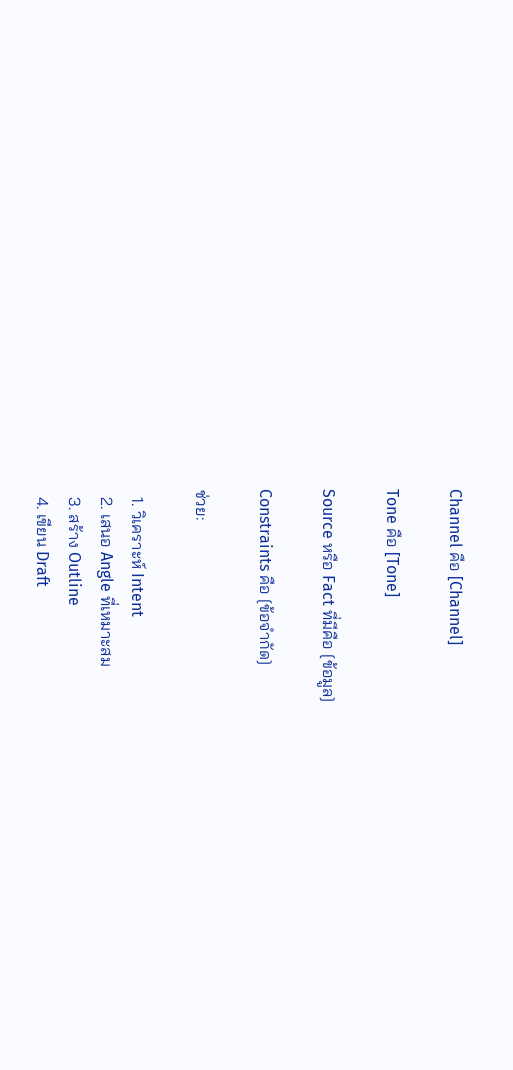Channel คือ [Channel]

Tone คือ [Tone]

Source หรือ Fact ที่มีคือ [ข้อมูล]

Constraints คือ [ข้อจำกัด]

ช่วย:

  1. วิเคราะห์ Intent
  2. เสนอ Angle ที่เหมาะสม
  3. สร้าง Outline
  4. เขียน Draft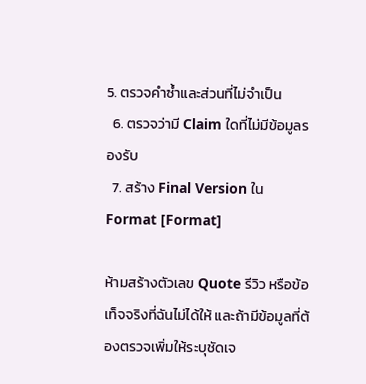5. ตรวจคำซ้ำและส่วนที่ไม่จำเป็น
  6. ตรวจว่ามี Claim ใดที่ไม่มีข้อมูลรองรับ
  7. สร้าง Final Version ใน Format [Format]

ห้ามสร้างตัวเลข Quote รีวิว หรือข้อเท็จจริงที่ฉันไม่ได้ให้ และถ้ามีข้อมูลที่ต้องตรวจเพิ่มให้ระบุชัดเจ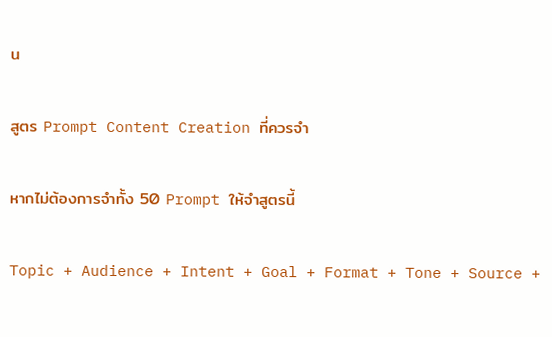น

สูตร Prompt Content Creation ที่ควรจำ

หากไม่ต้องการจำทั้ง 50 Prompt ให้จำสูตรนี้

Topic + Audience + Intent + Goal + Format + Tone + Source +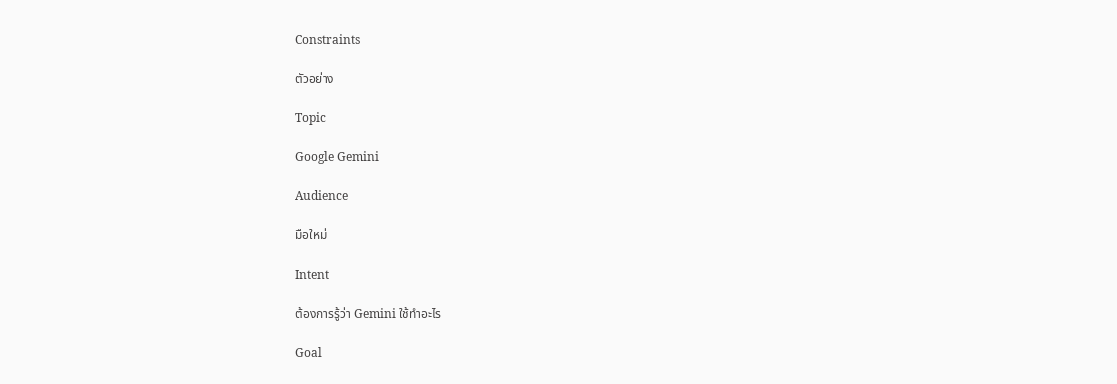Constraints

ตัวอย่าง

Topic

Google Gemini

Audience

มือใหม่

Intent

ต้องการรู้ว่า Gemini ใช้ทำอะไร

Goal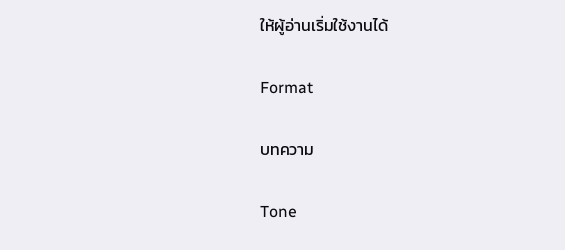ให้ผู้อ่านเริ่มใช้งานได้

Format

บทความ

Tone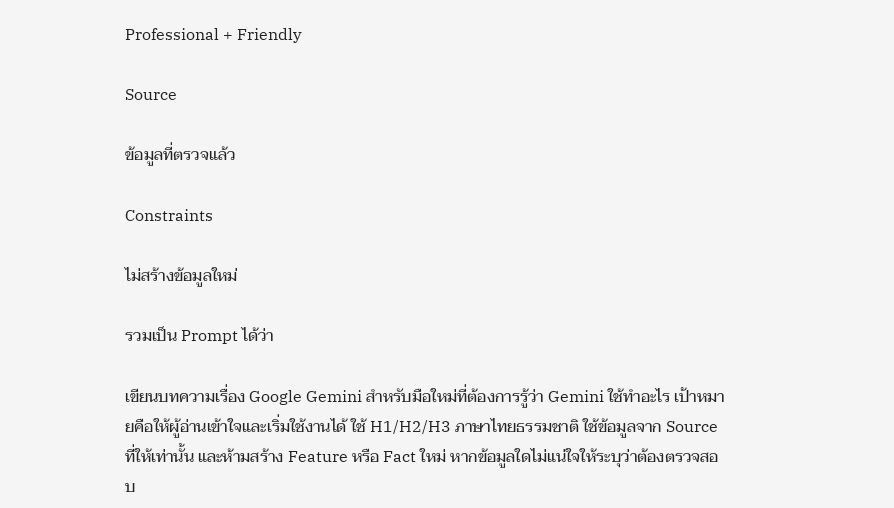Professional + Friendly

Source

ข้อมูลที่ตรวจแล้ว

Constraints

ไม่สร้างข้อมูลใหม่

รวมเป็น Prompt ได้ว่า

เขียนบทความเรื่อง Google Gemini สำหรับมือใหม่ที่ต้องการรู้ว่า Gemini ใช้ทำอะไร เป้าหมายคือให้ผู้อ่านเข้าใจและเริ่มใช้งานได้ ใช้ H1/H2/H3 ภาษาไทยธรรมชาติ ใช้ข้อมูลจาก Source ที่ให้เท่านั้น และห้ามสร้าง Feature หรือ Fact ใหม่ หากข้อมูลใดไม่แน่ใจให้ระบุว่าต้องตรวจสอบ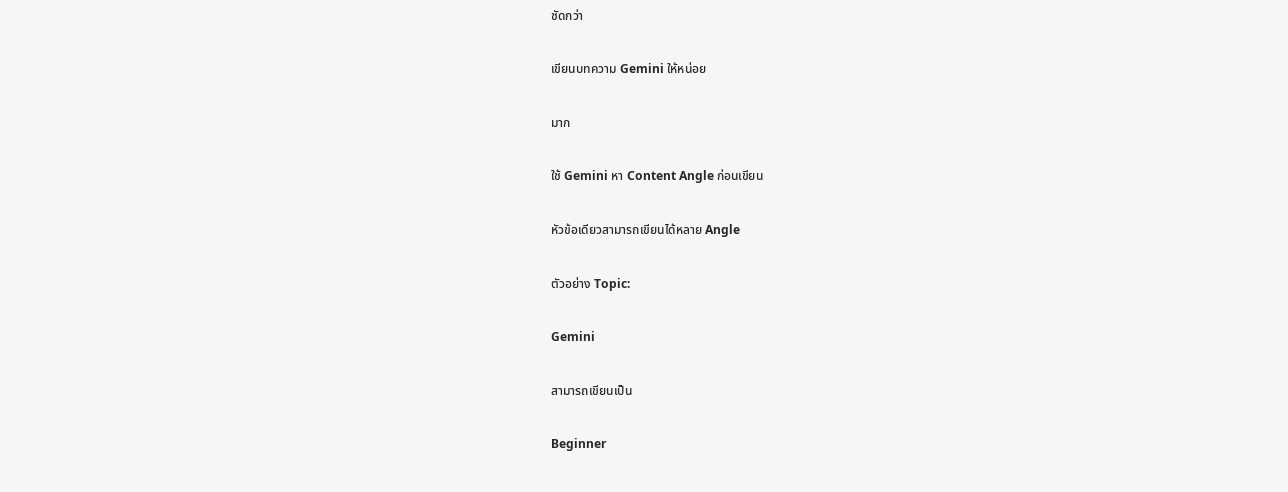ชัดกว่า

เขียนบทความ Gemini ให้หน่อย

มาก

ใช้ Gemini หา Content Angle ก่อนเขียน

หัวข้อเดียวสามารถเขียนได้หลาย Angle

ตัวอย่าง Topic:

Gemini

สามารถเขียนเป็น

Beginner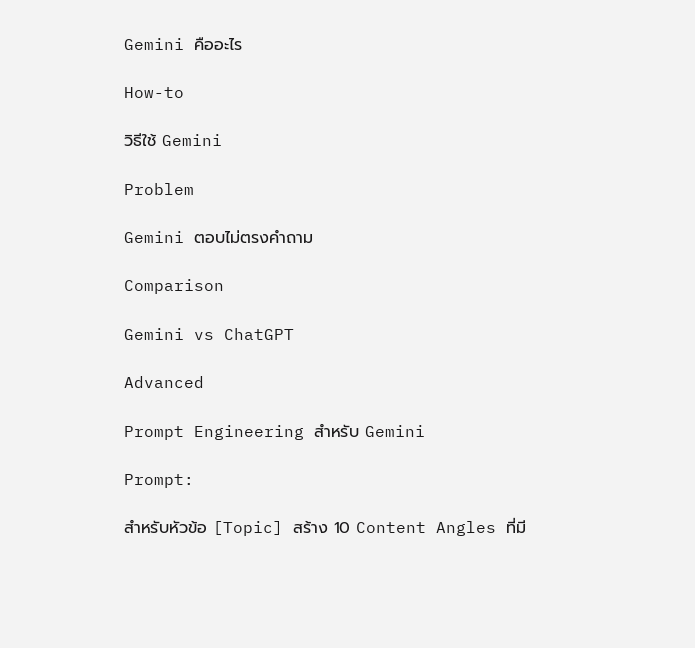Gemini คืออะไร

How-to

วิธีใช้ Gemini

Problem

Gemini ตอบไม่ตรงคำถาม

Comparison

Gemini vs ChatGPT

Advanced

Prompt Engineering สำหรับ Gemini

Prompt:

สำหรับหัวข้อ [Topic] สร้าง 10 Content Angles ที่มี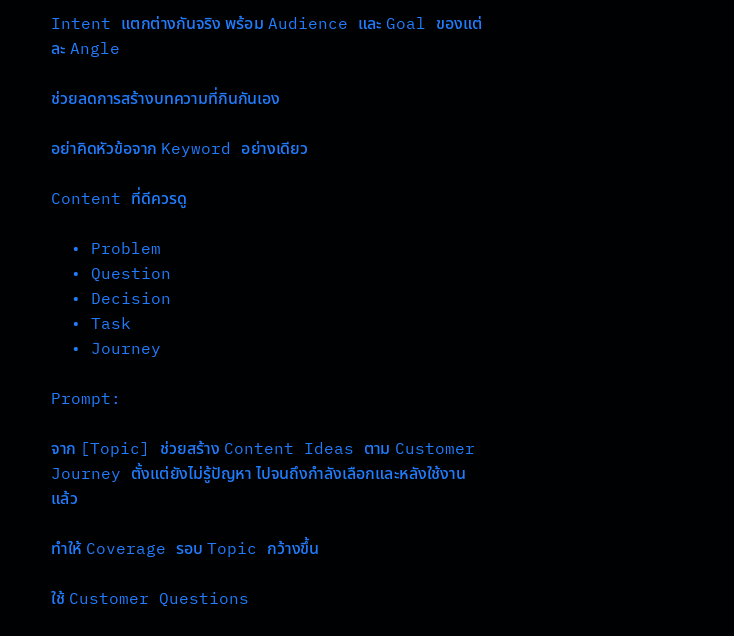Intent แตกต่างกันจริง พร้อม Audience และ Goal ของแต่ละ Angle

ช่วยลดการสร้างบทความที่กินกันเอง

อย่าคิดหัวข้อจาก Keyword อย่างเดียว

Content ที่ดีควรดู

  • Problem
  • Question
  • Decision
  • Task
  • Journey

Prompt:

จาก [Topic] ช่วยสร้าง Content Ideas ตาม Customer Journey ตั้งแต่ยังไม่รู้ปัญหา ไปจนถึงกำลังเลือกและหลังใช้งานแล้ว

ทำให้ Coverage รอบ Topic กว้างขึ้น

ใช้ Customer Questions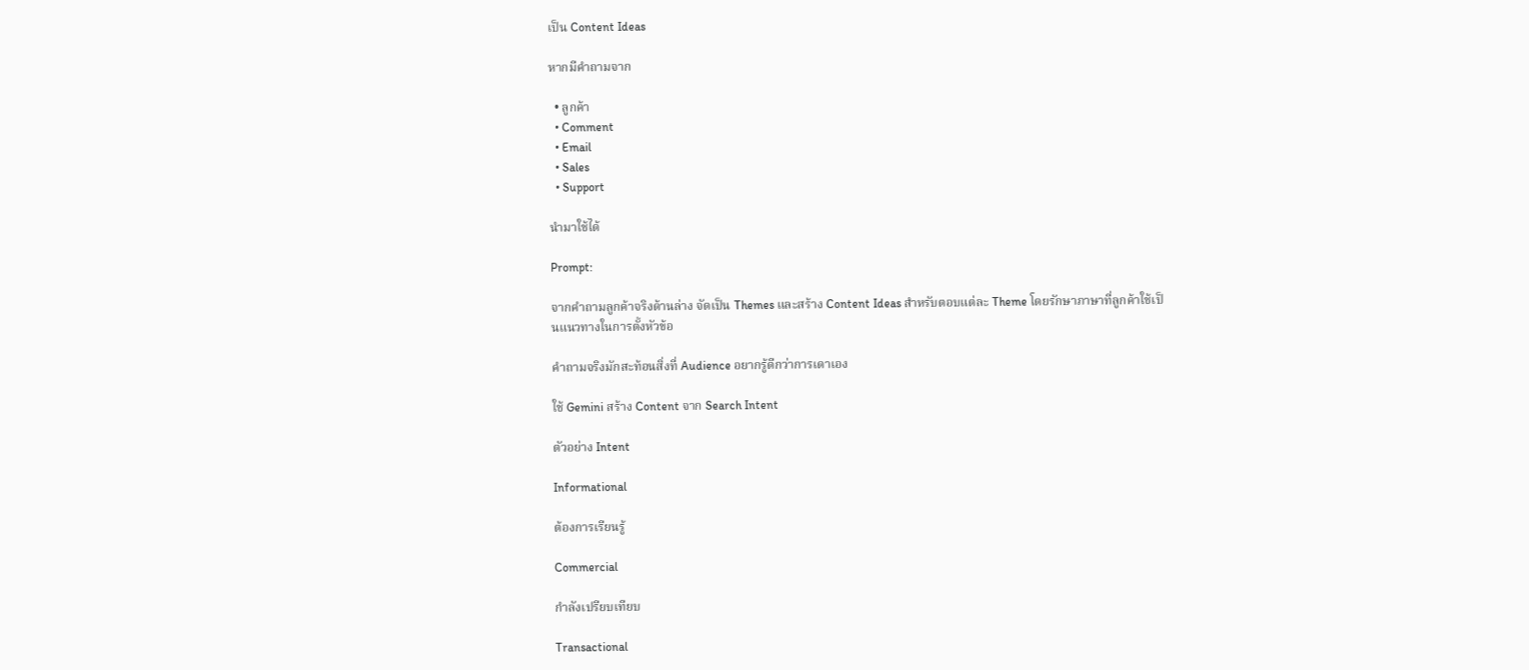เป็น Content Ideas

หากมีคำถามจาก

  • ลูกค้า
  • Comment
  • Email
  • Sales
  • Support

นำมาใช้ได้

Prompt:

จากคำถามลูกค้าจริงด้านล่าง จัดเป็น Themes และสร้าง Content Ideas สำหรับตอบแต่ละ Theme โดยรักษาภาษาที่ลูกค้าใช้เป็นแนวทางในการตั้งหัวข้อ

คำถามจริงมักสะท้อนสิ่งที่ Audience อยากรู้ดีกว่าการเดาเอง

ใช้ Gemini สร้าง Content จาก Search Intent

ตัวอย่าง Intent

Informational

ต้องการเรียนรู้

Commercial

กำลังเปรียบเทียบ

Transactional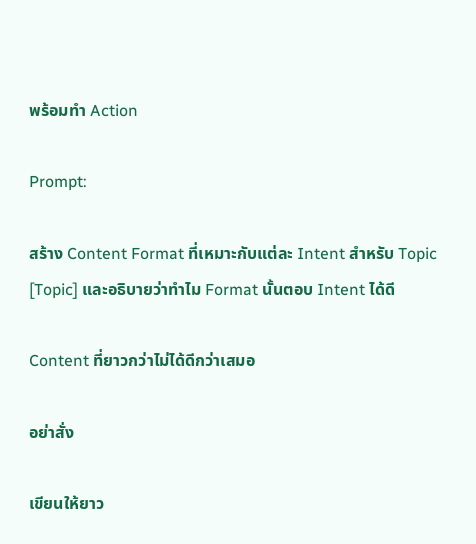พร้อมทำ Action

Prompt:

สร้าง Content Format ที่เหมาะกับแต่ละ Intent สำหรับ Topic [Topic] และอธิบายว่าทำไม Format นั้นตอบ Intent ได้ดี

Content ที่ยาวกว่าไม่ได้ดีกว่าเสมอ

อย่าสั่ง

เขียนให้ยาว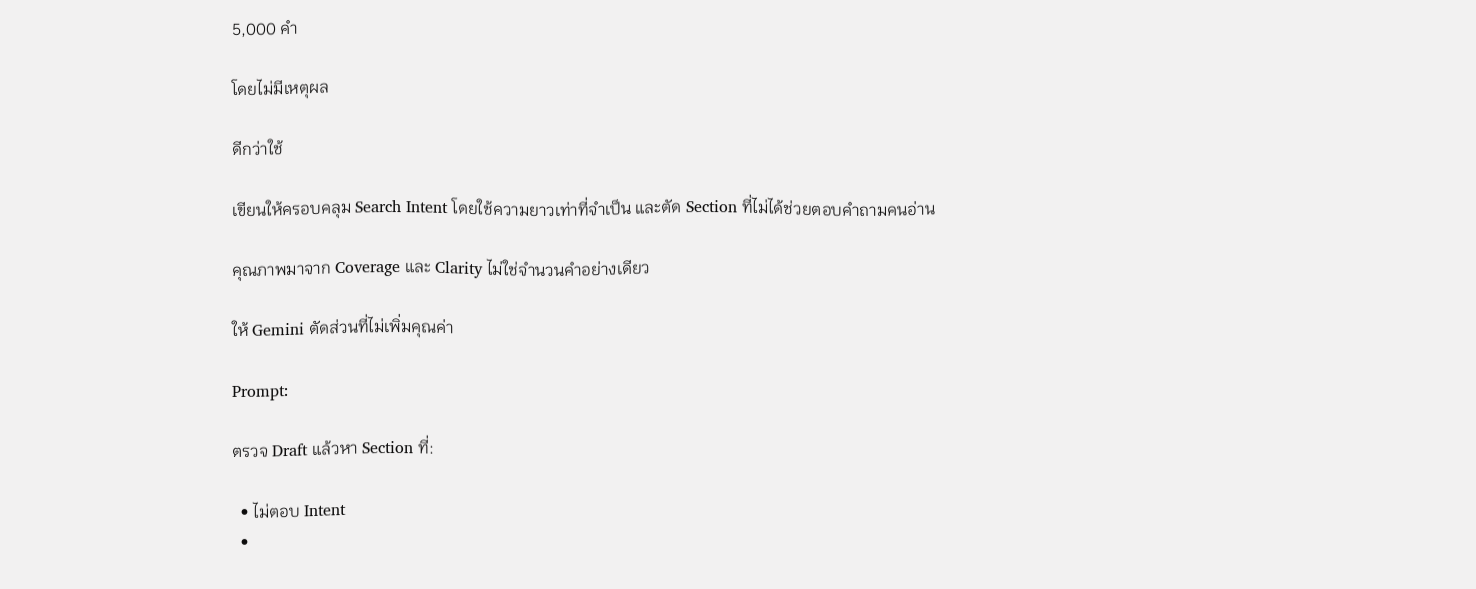5,000 คำ

โดยไม่มีเหตุผล

ดีกว่าใช้

เขียนให้ครอบคลุม Search Intent โดยใช้ความยาวเท่าที่จำเป็น และตัด Section ที่ไม่ได้ช่วยตอบคำถามคนอ่าน

คุณภาพมาจาก Coverage และ Clarity ไม่ใช่จำนวนคำอย่างเดียว

ให้ Gemini ตัดส่วนที่ไม่เพิ่มคุณค่า

Prompt:

ตรวจ Draft แล้วหา Section ที่:

  • ไม่ตอบ Intent
  •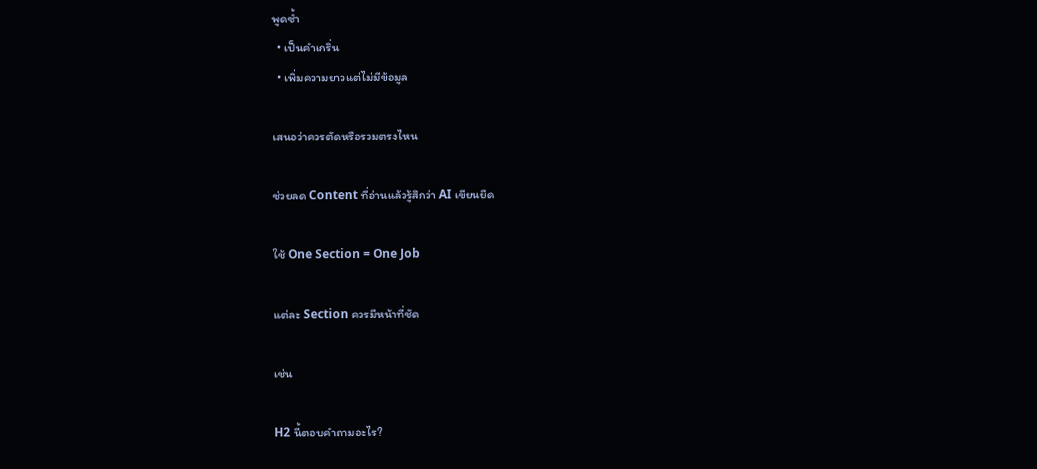พูดซ้ำ
  • เป็นคำเกริ่น
  • เพิ่มความยาวแต่ไม่มีข้อมูล

เสนอว่าควรตัดหรือรวมตรงไหน

ช่วยลด Content ที่อ่านแล้วรู้สึกว่า AI เขียนยืด

ใช้ One Section = One Job

แต่ละ Section ควรมีหน้าที่ชัด

เช่น

H2 นี้ตอบคำถามอะไร?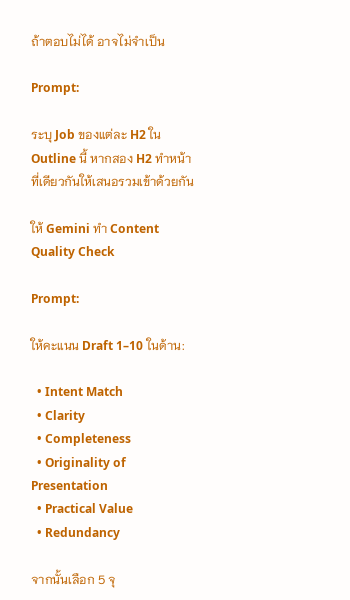ถ้าตอบไม่ได้ อาจไม่จำเป็น

Prompt:

ระบุ Job ของแต่ละ H2 ใน Outline นี้ หากสอง H2 ทำหน้าที่เดียวกันให้เสนอรวมเข้าด้วยกัน

ให้ Gemini ทำ Content Quality Check

Prompt:

ให้คะแนน Draft 1–10 ในด้าน:

  • Intent Match
  • Clarity
  • Completeness
  • Originality of Presentation
  • Practical Value
  • Redundancy

จากนั้นเลือก 5 จุ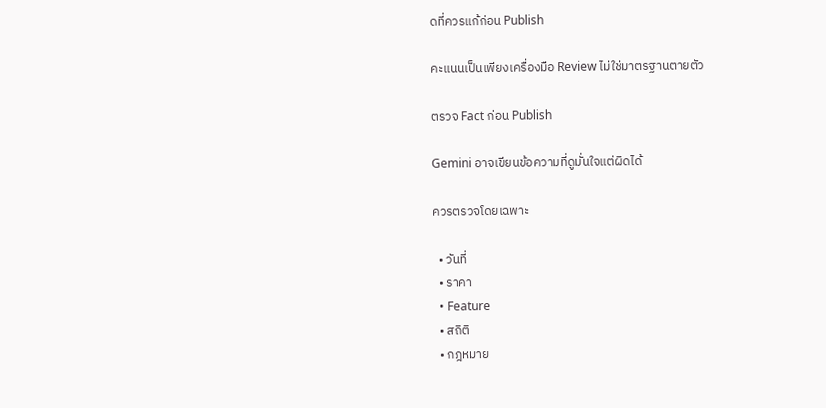ดที่ควรแก้ก่อน Publish

คะแนนเป็นเพียงเครื่องมือ Review ไม่ใช่มาตรฐานตายตัว

ตรวจ Fact ก่อน Publish

Gemini อาจเขียนข้อความที่ดูมั่นใจแต่ผิดได้

ควรตรวจโดยเฉพาะ

  • วันที่
  • ราคา
  • Feature
  • สถิติ
  • กฎหมาย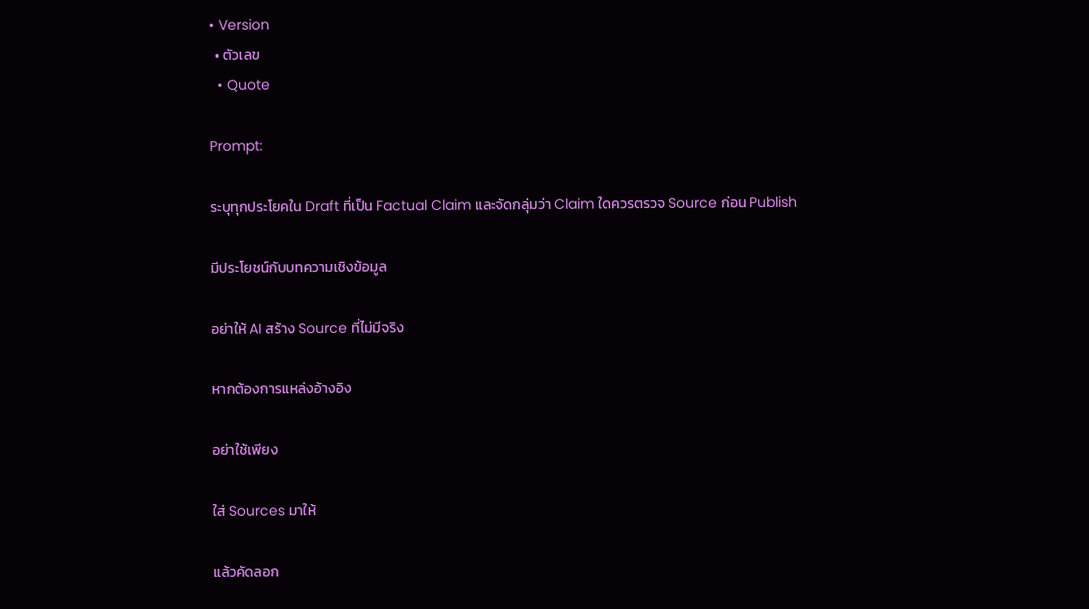• Version
  • ตัวเลข
  • Quote

Prompt:

ระบุทุกประโยคใน Draft ที่เป็น Factual Claim และจัดกลุ่มว่า Claim ใดควรตรวจ Source ก่อน Publish

มีประโยชน์กับบทความเชิงข้อมูล

อย่าให้ AI สร้าง Source ที่ไม่มีจริง

หากต้องการแหล่งอ้างอิง

อย่าใช้เพียง

ใส่ Sources มาให้

แล้วคัดลอก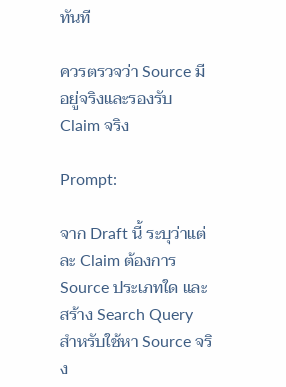ทันที

ควรตรวจว่า Source มีอยู่จริงและรองรับ Claim จริง

Prompt:

จาก Draft นี้ ระบุว่าแต่ละ Claim ต้องการ Source ประเภทใด และสร้าง Search Query สำหรับใช้หา Source จริง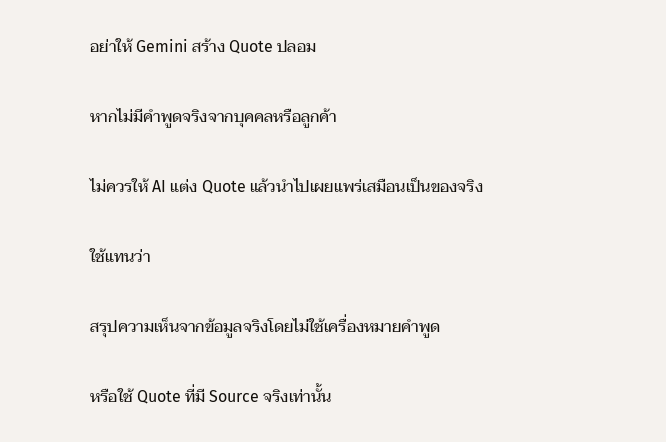อย่าให้ Gemini สร้าง Quote ปลอม

หากไม่มีคำพูดจริงจากบุคคลหรือลูกค้า

ไม่ควรให้ AI แต่ง Quote แล้วนำไปเผยแพร่เสมือนเป็นของจริง

ใช้แทนว่า

สรุปความเห็นจากข้อมูลจริงโดยไม่ใช้เครื่องหมายคำพูด

หรือใช้ Quote ที่มี Source จริงเท่านั้น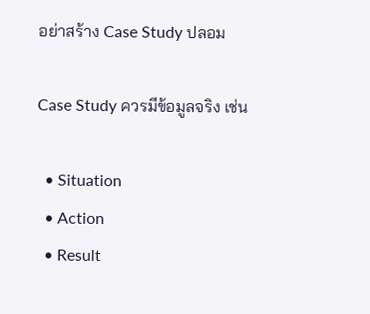อย่าสร้าง Case Study ปลอม

Case Study ควรมีข้อมูลจริง เช่น

  • Situation
  • Action
  • Result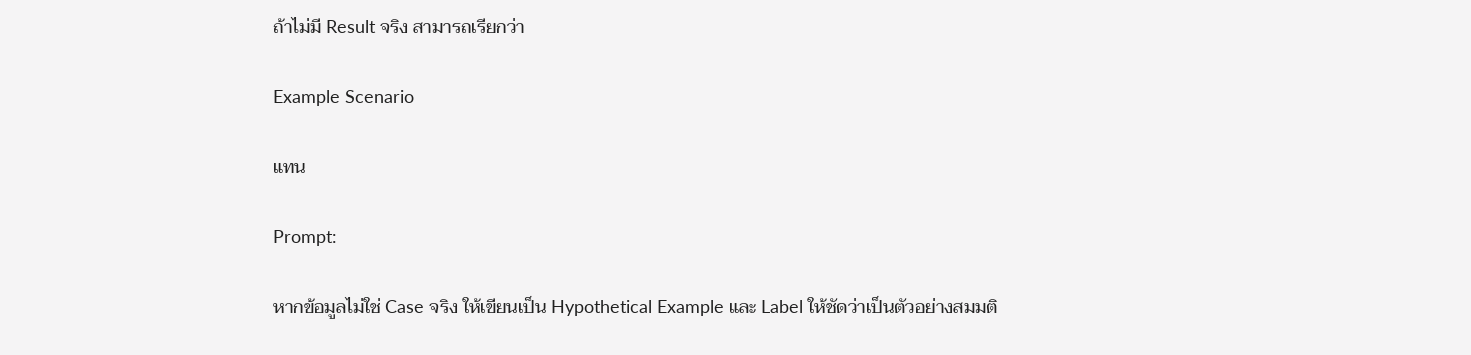ถ้าไม่มี Result จริง สามารถเรียกว่า

Example Scenario

แทน

Prompt:

หากข้อมูลไม่ใช่ Case จริง ให้เขียนเป็น Hypothetical Example และ Label ให้ชัดว่าเป็นตัวอย่างสมมติ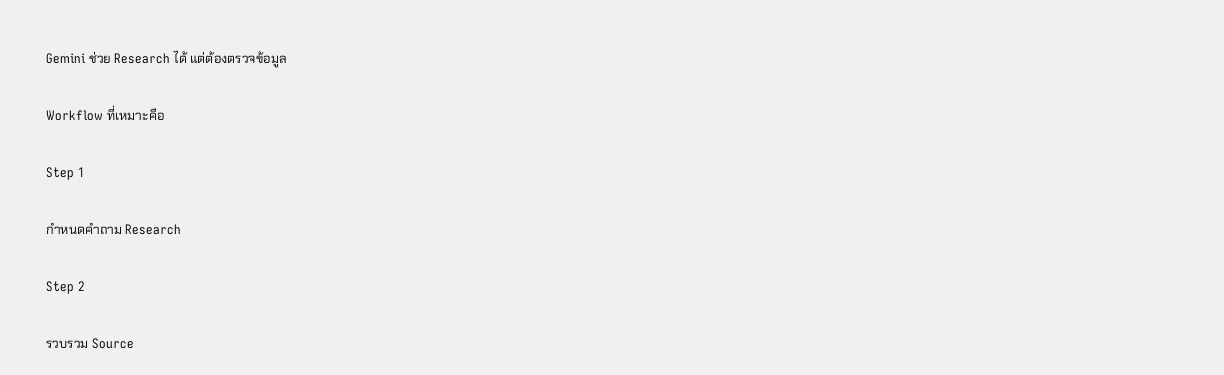Gemini ช่วย Research ได้ แต่ต้องตรวจข้อมูล

Workflow ที่เหมาะคือ

Step 1

กำหนดคำถาม Research

Step 2

รวบรวม Source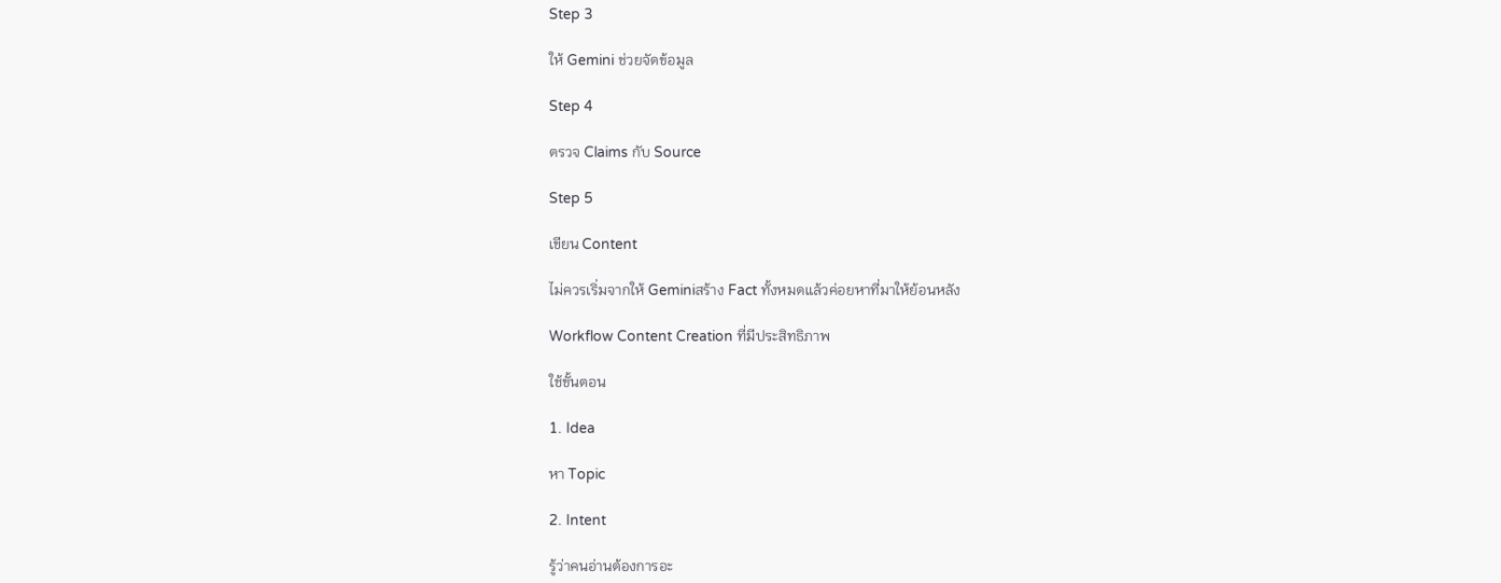Step 3

ให้ Gemini ช่วยจัดข้อมูล

Step 4

ตรวจ Claims กับ Source

Step 5

เขียน Content

ไม่ควรเริ่มจากให้ Geminiสร้าง Fact ทั้งหมดแล้วค่อยหาที่มาให้ย้อนหลัง

Workflow Content Creation ที่มีประสิทธิภาพ

ใช้ขั้นตอน

1. Idea

หา Topic

2. Intent

รู้ว่าคนอ่านต้องการอะ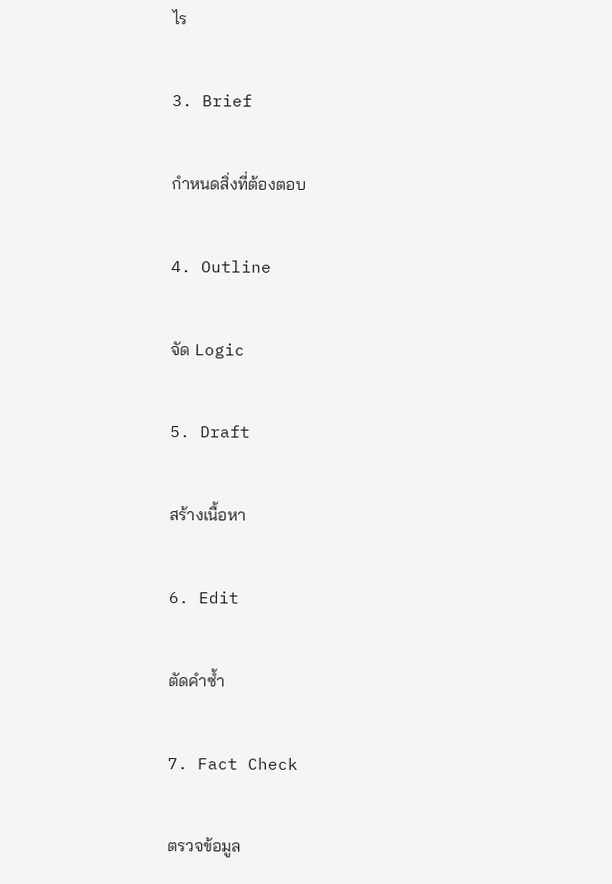ไร

3. Brief

กำหนดสิ่งที่ต้องตอบ

4. Outline

จัด Logic

5. Draft

สร้างเนื้อหา

6. Edit

ตัดคำซ้ำ

7. Fact Check

ตรวจข้อมูล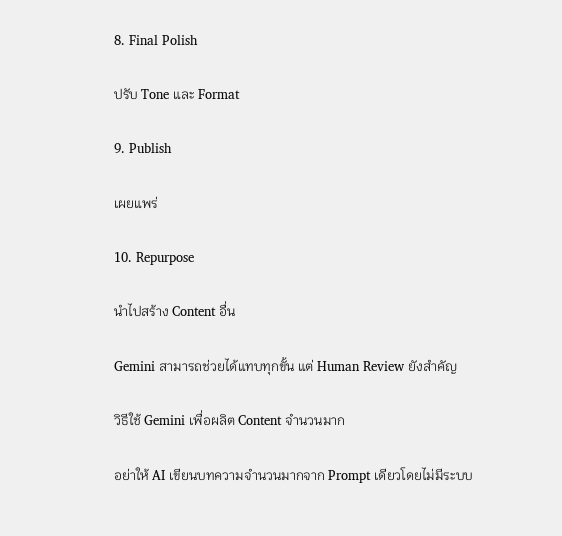8. Final Polish

ปรับ Tone และ Format

9. Publish

เผยแพร่

10. Repurpose

นำไปสร้าง Content อื่น

Gemini สามารถช่วยได้แทบทุกขั้น แต่ Human Review ยังสำคัญ

วิธีใช้ Gemini เพื่อผลิต Content จำนวนมาก

อย่าให้ AI เขียนบทความจำนวนมากจาก Prompt เดียวโดยไม่มีระบบ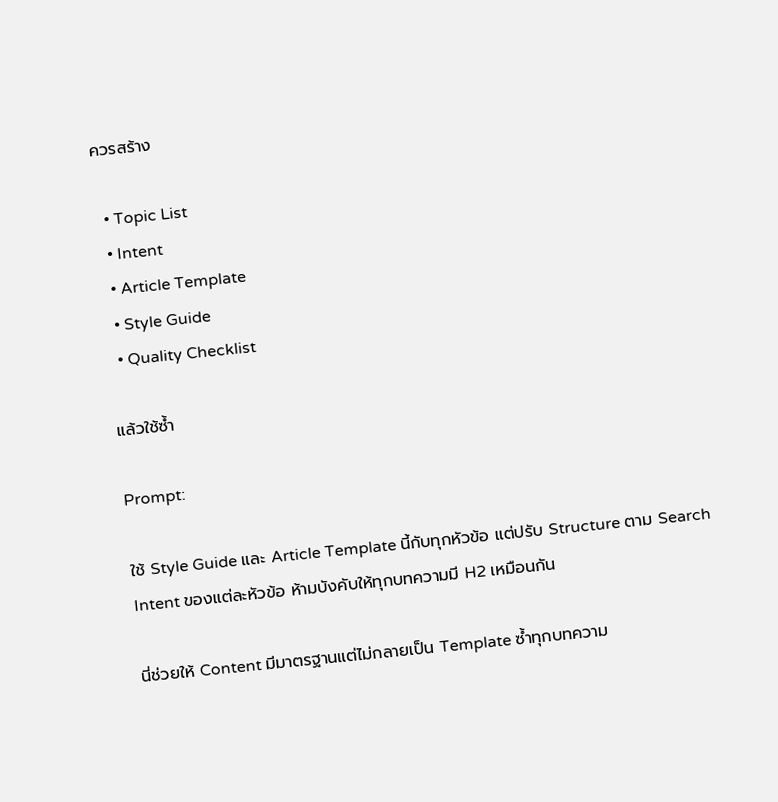ควรสร้าง

  • Topic List
  • Intent
  • Article Template
  • Style Guide
  • Quality Checklist

แล้วใช้ซ้ำ

Prompt:

ใช้ Style Guide และ Article Template นี้กับทุกหัวข้อ แต่ปรับ Structure ตาม Search Intent ของแต่ละหัวข้อ ห้ามบังคับให้ทุกบทความมี H2 เหมือนกัน

นี่ช่วยให้ Content มีมาตรฐานแต่ไม่กลายเป็น Template ซ้ำทุกบทความ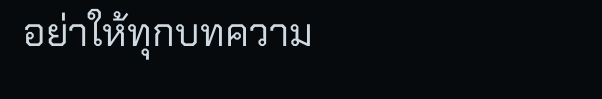อย่าให้ทุกบทความ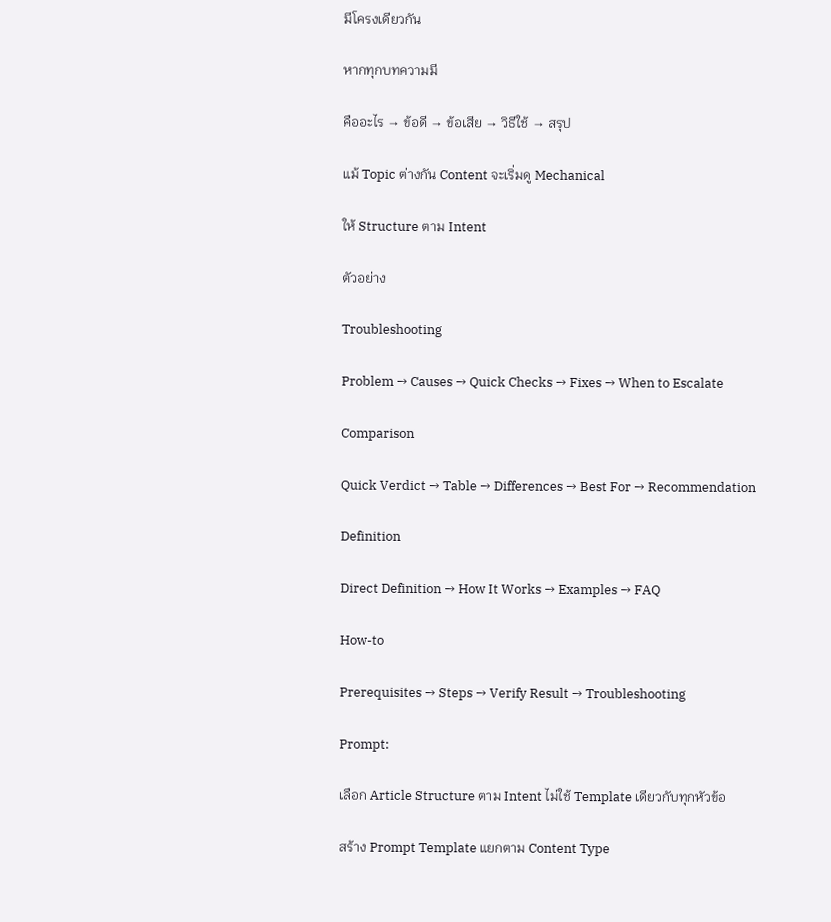มีโครงเดียวกัน

หากทุกบทความมี

คืออะไร → ข้อดี → ข้อเสีย → วิธีใช้ → สรุป

แม้ Topic ต่างกัน Content จะเริ่มดู Mechanical

ให้ Structure ตาม Intent

ตัวอย่าง

Troubleshooting

Problem → Causes → Quick Checks → Fixes → When to Escalate

Comparison

Quick Verdict → Table → Differences → Best For → Recommendation

Definition

Direct Definition → How It Works → Examples → FAQ

How-to

Prerequisites → Steps → Verify Result → Troubleshooting

Prompt:

เลือก Article Structure ตาม Intent ไม่ใช้ Template เดียวกับทุกหัวข้อ

สร้าง Prompt Template แยกตาม Content Type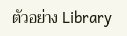ตัวอย่าง Library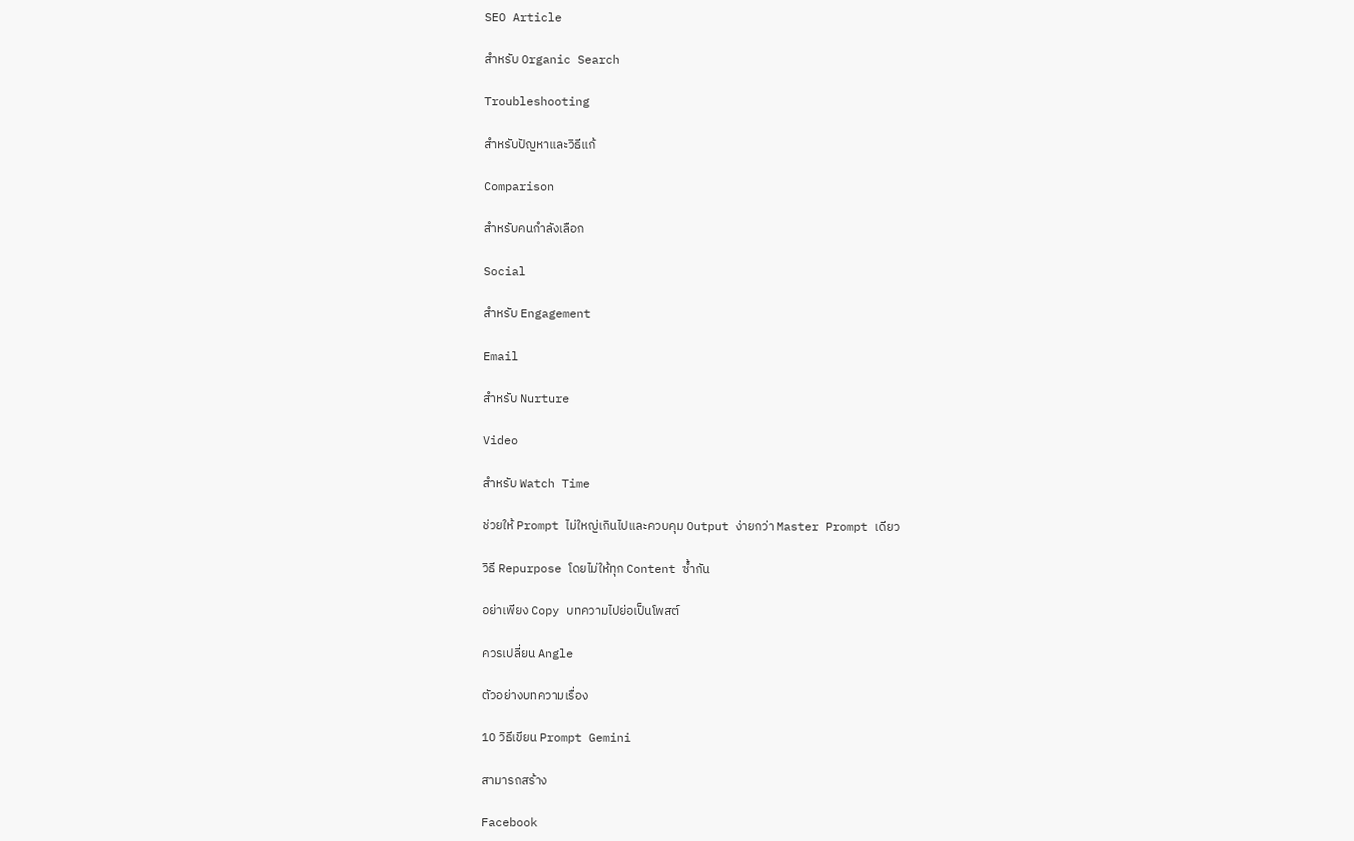SEO Article

สำหรับ Organic Search

Troubleshooting

สำหรับปัญหาและวิธีแก้

Comparison

สำหรับคนกำลังเลือก

Social

สำหรับ Engagement

Email

สำหรับ Nurture

Video

สำหรับ Watch Time

ช่วยให้ Prompt ไม่ใหญ่เกินไปและควบคุม Output ง่ายกว่า Master Prompt เดียว

วิธี Repurpose โดยไม่ให้ทุก Content ซ้ำกัน

อย่าเพียง Copy บทความไปย่อเป็นโพสต์

ควรเปลี่ยน Angle

ตัวอย่างบทความเรื่อง

10 วิธีเขียน Prompt Gemini

สามารถสร้าง

Facebook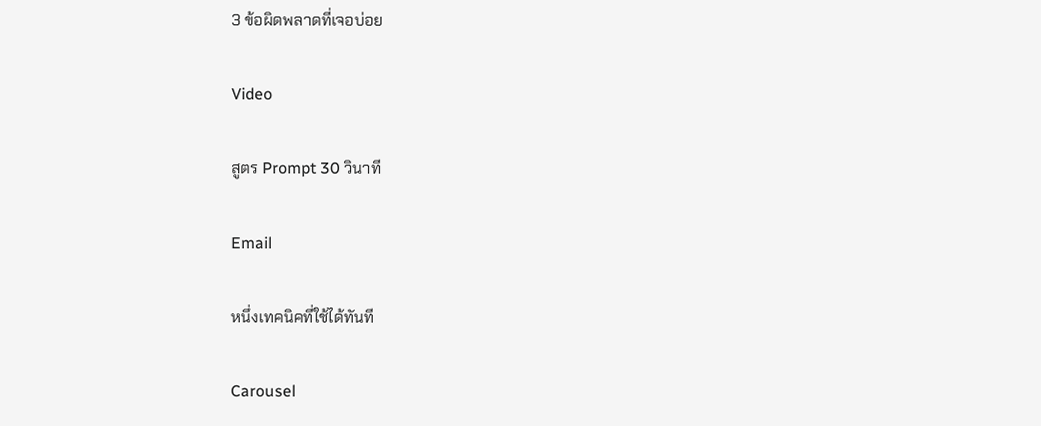3 ข้อผิดพลาดที่เจอบ่อย

Video

สูตร Prompt 30 วินาที

Email

หนึ่งเทคนิคที่ใช้ได้ทันที

Carousel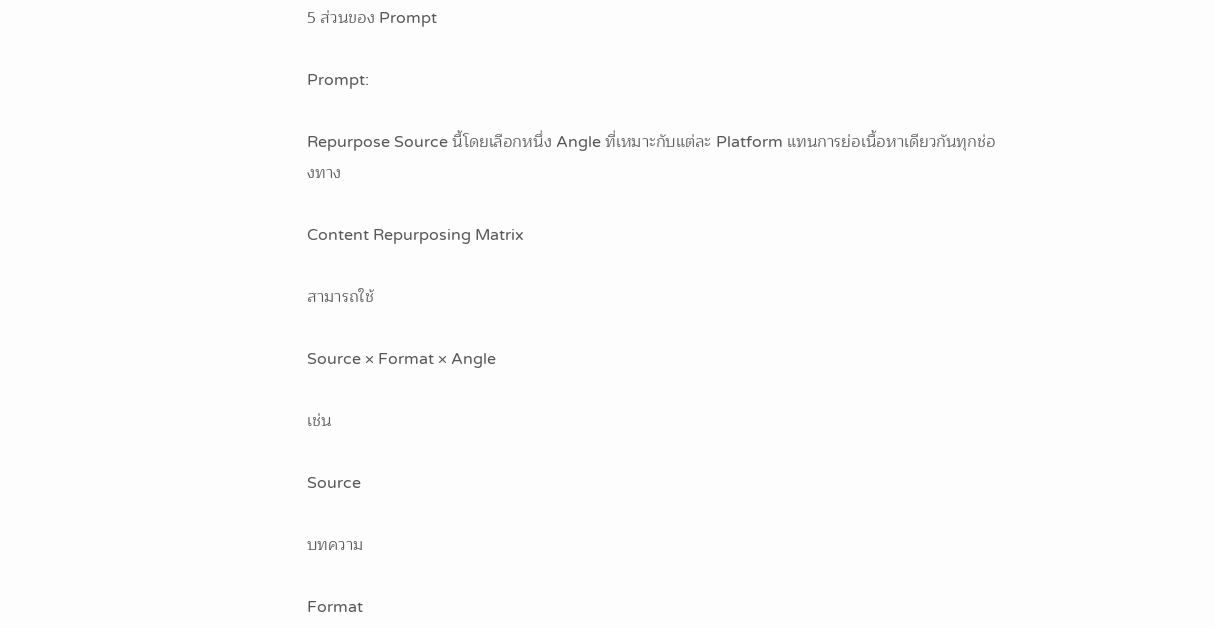5 ส่วนของ Prompt

Prompt:

Repurpose Source นี้โดยเลือกหนึ่ง Angle ที่เหมาะกับแต่ละ Platform แทนการย่อเนื้อหาเดียวกันทุกช่องทาง

Content Repurposing Matrix

สามารถใช้

Source × Format × Angle

เช่น

Source

บทความ

Format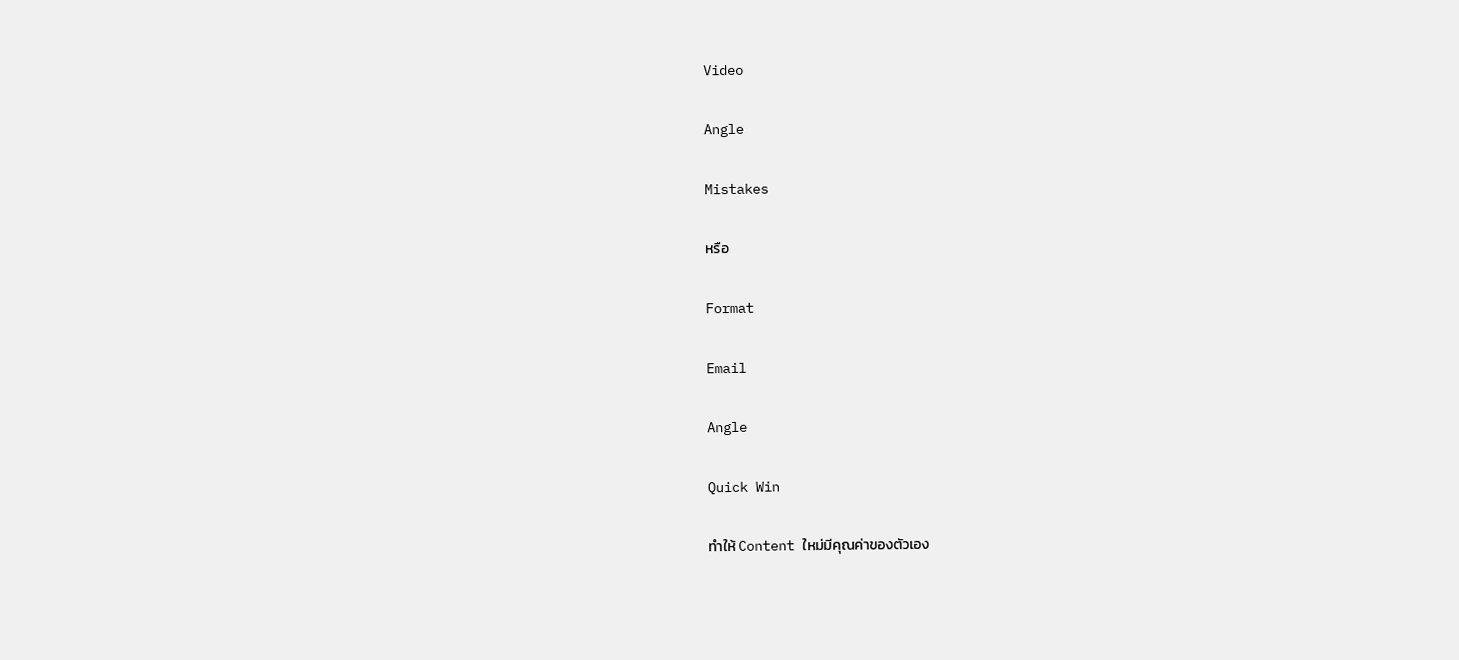Video

Angle

Mistakes

หรือ

Format

Email

Angle

Quick Win

ทำให้ Content ใหม่มีคุณค่าของตัวเอง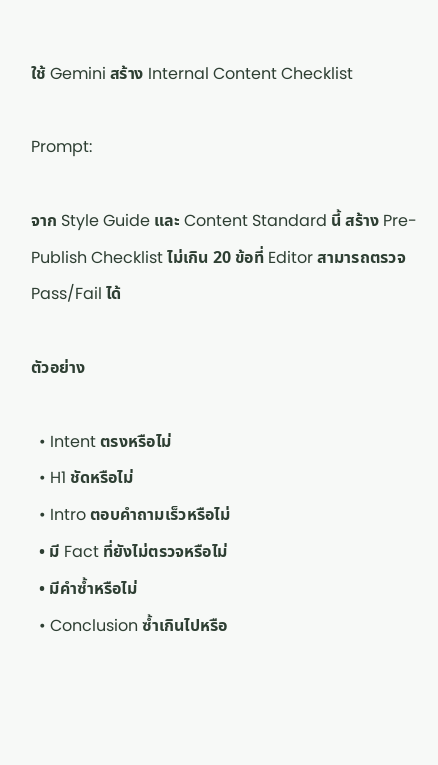ใช้ Gemini สร้าง Internal Content Checklist

Prompt:

จาก Style Guide และ Content Standard นี้ สร้าง Pre-Publish Checklist ไม่เกิน 20 ข้อที่ Editor สามารถตรวจ Pass/Fail ได้

ตัวอย่าง

  • Intent ตรงหรือไม่
  • H1 ชัดหรือไม่
  • Intro ตอบคำถามเร็วหรือไม่
  • มี Fact ที่ยังไม่ตรวจหรือไม่
  • มีคำซ้ำหรือไม่
  • Conclusion ซ้ำเกินไปหรือ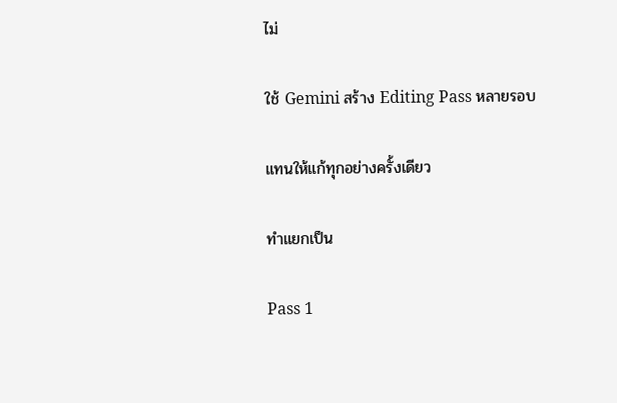ไม่

ใช้ Gemini สร้าง Editing Pass หลายรอบ

แทนให้แก้ทุกอย่างครั้งเดียว

ทำแยกเป็น

Pass 1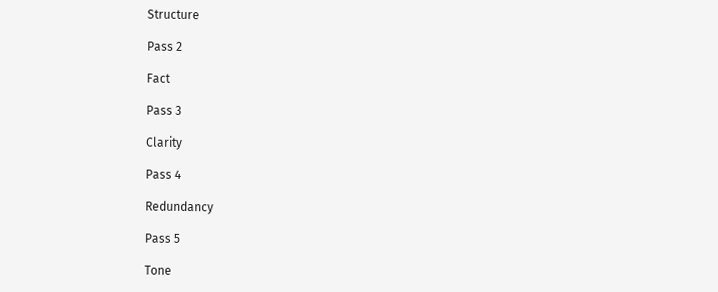Structure

Pass 2

Fact

Pass 3

Clarity

Pass 4

Redundancy

Pass 5

Tone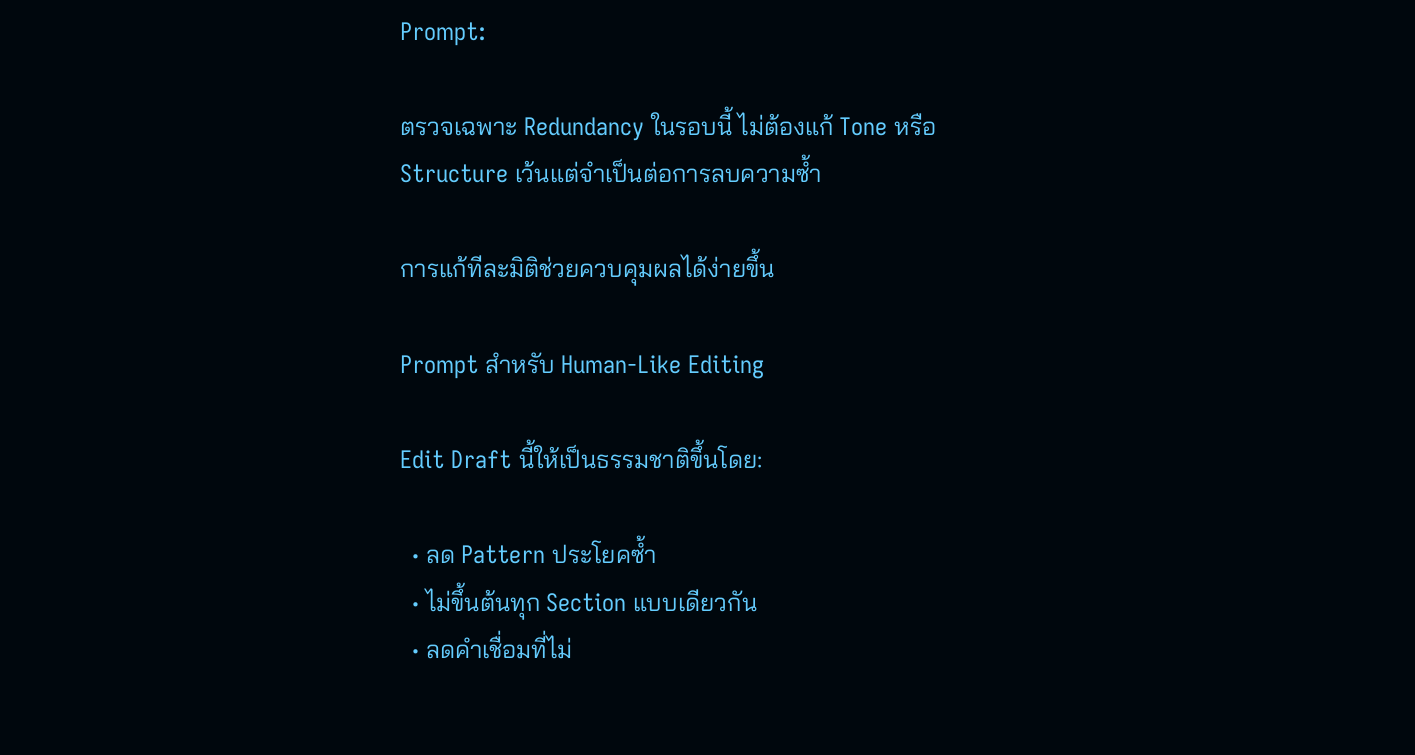Prompt:

ตรวจเฉพาะ Redundancy ในรอบนี้ ไม่ต้องแก้ Tone หรือ Structure เว้นแต่จำเป็นต่อการลบความซ้ำ

การแก้ทีละมิติช่วยควบคุมผลได้ง่ายขึ้น

Prompt สำหรับ Human-Like Editing

Edit Draft นี้ให้เป็นธรรมชาติขึ้นโดย:

  • ลด Pattern ประโยคซ้ำ
  • ไม่ขึ้นต้นทุก Section แบบเดียวกัน
  • ลดคำเชื่อมที่ไม่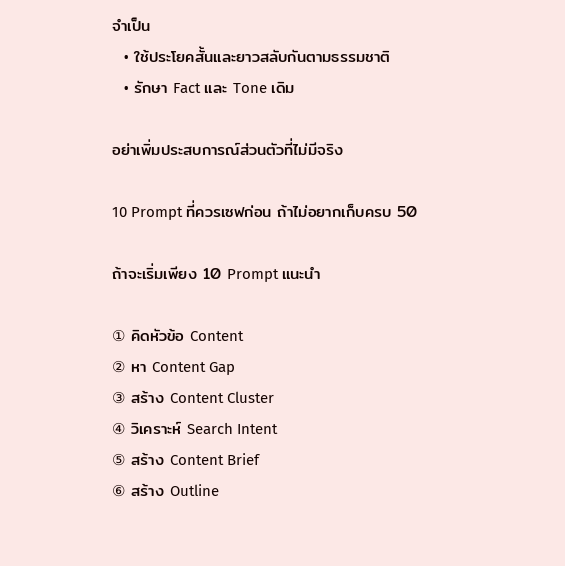จำเป็น
  • ใช้ประโยคสั้นและยาวสลับกันตามธรรมชาติ
  • รักษา Fact และ Tone เดิม

อย่าเพิ่มประสบการณ์ส่วนตัวที่ไม่มีจริง

10 Prompt ที่ควรเซฟก่อน ถ้าไม่อยากเก็บครบ 50

ถ้าจะเริ่มเพียง 10 Prompt แนะนำ

① คิดหัวข้อ Content
② หา Content Gap
③ สร้าง Content Cluster
④ วิเคราะห์ Search Intent
⑤ สร้าง Content Brief
⑥ สร้าง Outline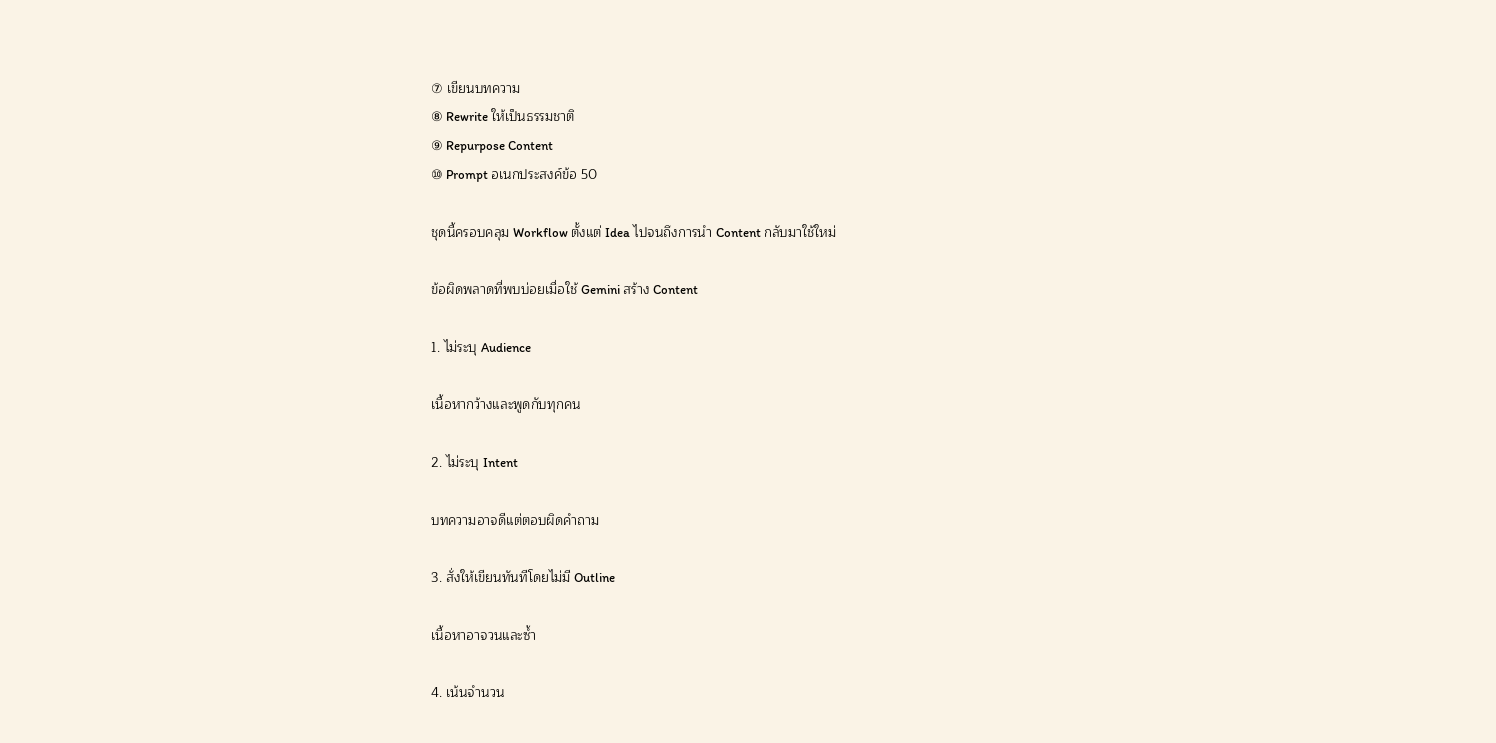⑦ เขียนบทความ
⑧ Rewrite ให้เป็นธรรมชาติ
⑨ Repurpose Content
⑩ Prompt อเนกประสงค์ข้อ 50

ชุดนี้ครอบคลุม Workflow ตั้งแต่ Idea ไปจนถึงการนำ Content กลับมาใช้ใหม่

ข้อผิดพลาดที่พบบ่อยเมื่อใช้ Gemini สร้าง Content

1. ไม่ระบุ Audience

เนื้อหากว้างและพูดกับทุกคน

2. ไม่ระบุ Intent

บทความอาจดีแต่ตอบผิดคำถาม

3. สั่งให้เขียนทันทีโดยไม่มี Outline

เนื้อหาอาจวนและซ้ำ

4. เน้นจำนวน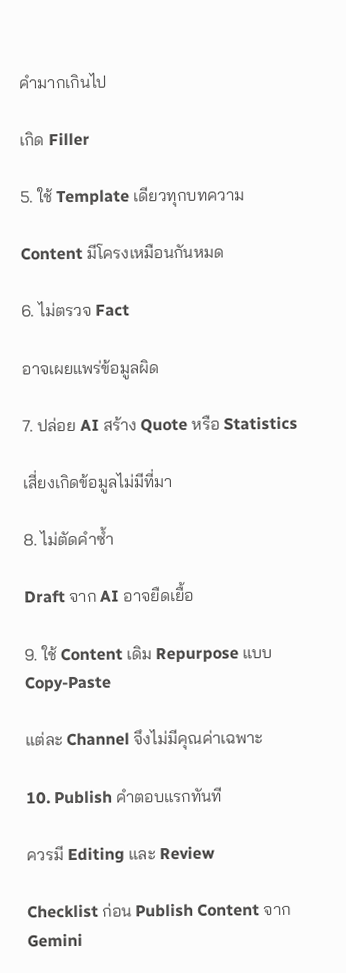คำมากเกินไป

เกิด Filler

5. ใช้ Template เดียวทุกบทความ

Content มีโครงเหมือนกันหมด

6. ไม่ตรวจ Fact

อาจเผยแพร่ข้อมูลผิด

7. ปล่อย AI สร้าง Quote หรือ Statistics

เสี่ยงเกิดข้อมูลไม่มีที่มา

8. ไม่ตัดคำซ้ำ

Draft จาก AI อาจยืดเยื้อ

9. ใช้ Content เดิม Repurpose แบบ Copy-Paste

แต่ละ Channel จึงไม่มีคุณค่าเฉพาะ

10. Publish คำตอบแรกทันที

ควรมี Editing และ Review

Checklist ก่อน Publish Content จาก Gemini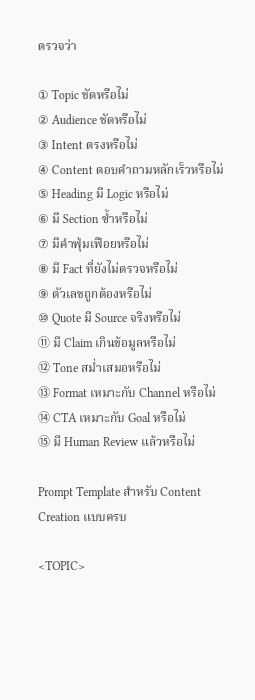ตรวจว่า

① Topic ชัดหรือไม่
② Audience ชัดหรือไม่
③ Intent ตรงหรือไม่
④ Content ตอบคำถามหลักเร็วหรือไม่
⑤ Heading มี Logic หรือไม่
⑥ มี Section ซ้ำหรือไม่
⑦ มีคำฟุ่มเฟือยหรือไม่
⑧ มี Fact ที่ยังไม่ตรวจหรือไม่
⑨ ตัวเลขถูกต้องหรือไม่
⑩ Quote มี Source จริงหรือไม่
⑪ มี Claim เกินข้อมูลหรือไม่
⑫ Tone สม่ำเสมอหรือไม่
⑬ Format เหมาะกับ Channel หรือไม่
⑭ CTA เหมาะกับ Goal หรือไม่
⑮ มี Human Review แล้วหรือไม่

Prompt Template สำหรับ Content Creation แบบครบ

<TOPIC>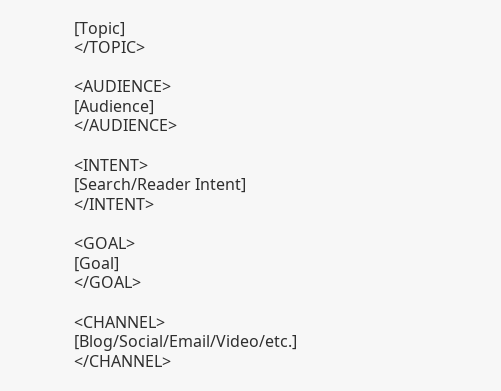[Topic]
</TOPIC>

<AUDIENCE>
[Audience]
</AUDIENCE>

<INTENT>
[Search/Reader Intent]
</INTENT>

<GOAL>
[Goal]
</GOAL>

<CHANNEL>
[Blog/Social/Email/Video/etc.]
</CHANNEL>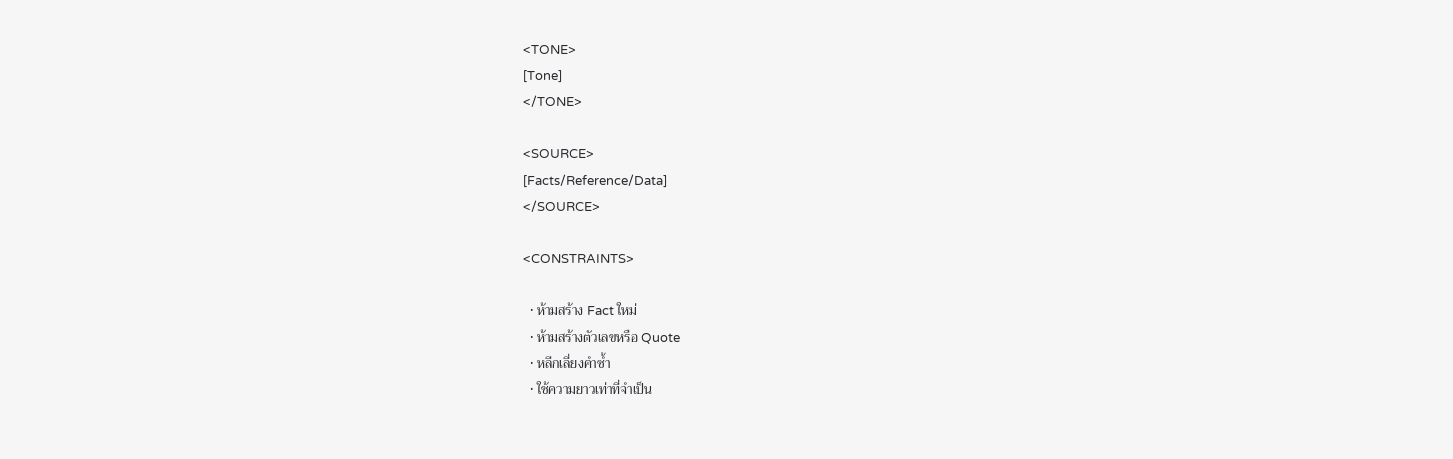<TONE>
[Tone]
</TONE>

<SOURCE>
[Facts/Reference/Data]
</SOURCE>

<CONSTRAINTS>

  • ห้ามสร้าง Fact ใหม่
  • ห้ามสร้างตัวเลขหรือ Quote
  • หลีกเลี่ยงคำซ้ำ
  • ใช้ความยาวเท่าที่จำเป็น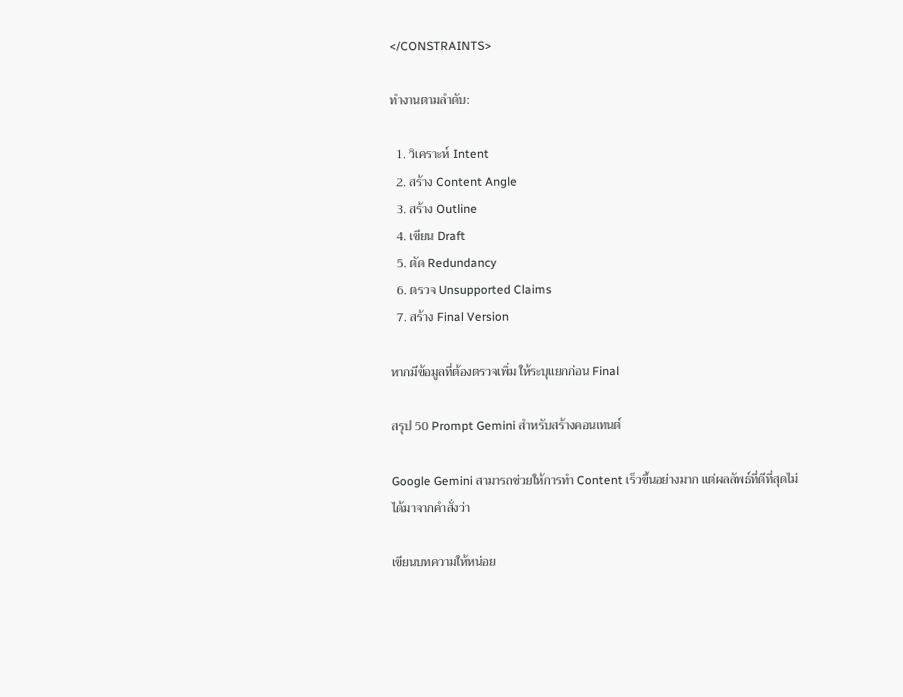</CONSTRAINTS>

ทำงานตามลำดับ:

  1. วิเคราะห์ Intent
  2. สร้าง Content Angle
  3. สร้าง Outline
  4. เขียน Draft
  5. ตัด Redundancy
  6. ตรวจ Unsupported Claims
  7. สร้าง Final Version

หากมีข้อมูลที่ต้องตรวจเพิ่ม ให้ระบุแยกก่อน Final

สรุป 50 Prompt Gemini สำหรับสร้างคอนเทนต์

Google Gemini สามารถช่วยให้การทำ Content เร็วขึ้นอย่างมาก แต่ผลลัพธ์ที่ดีที่สุดไม่ได้มาจากคำสั่งว่า

เขียนบทความให้หน่อย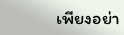เพียงอย่า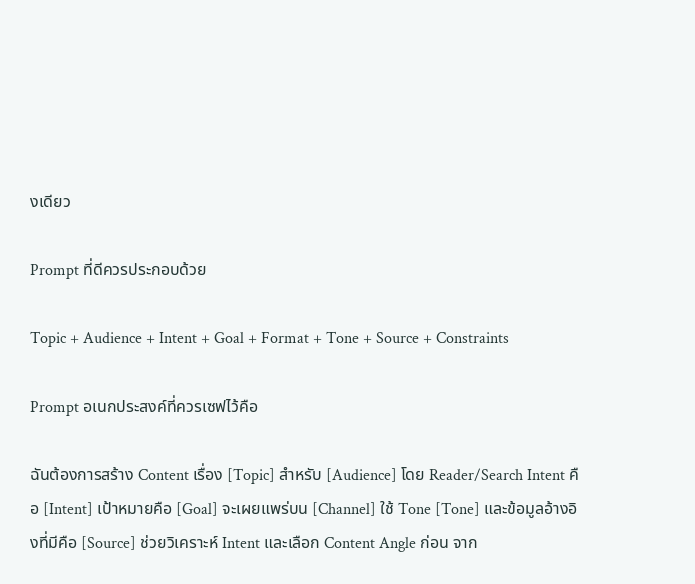งเดียว

Prompt ที่ดีควรประกอบด้วย

Topic + Audience + Intent + Goal + Format + Tone + Source + Constraints

Prompt อเนกประสงค์ที่ควรเซฟไว้คือ

ฉันต้องการสร้าง Content เรื่อง [Topic] สำหรับ [Audience] โดย Reader/Search Intent คือ [Intent] เป้าหมายคือ [Goal] จะเผยแพร่บน [Channel] ใช้ Tone [Tone] และข้อมูลอ้างอิงที่มีคือ [Source] ช่วยวิเคราะห์ Intent และเลือก Content Angle ก่อน จาก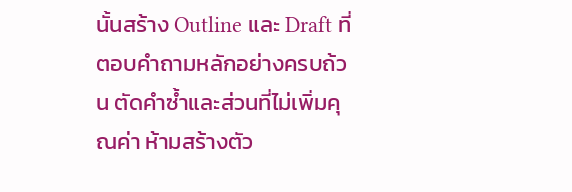นั้นสร้าง Outline และ Draft ที่ตอบคำถามหลักอย่างครบถ้วน ตัดคำซ้ำและส่วนที่ไม่เพิ่มคุณค่า ห้ามสร้างตัว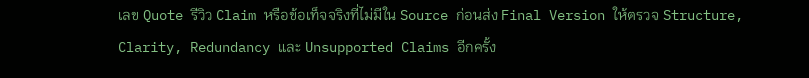เลข Quote รีวิว Claim หรือข้อเท็จจริงที่ไม่มีใน Source ก่อนส่ง Final Version ให้ตรวจ Structure, Clarity, Redundancy และ Unsupported Claims อีกครั้ง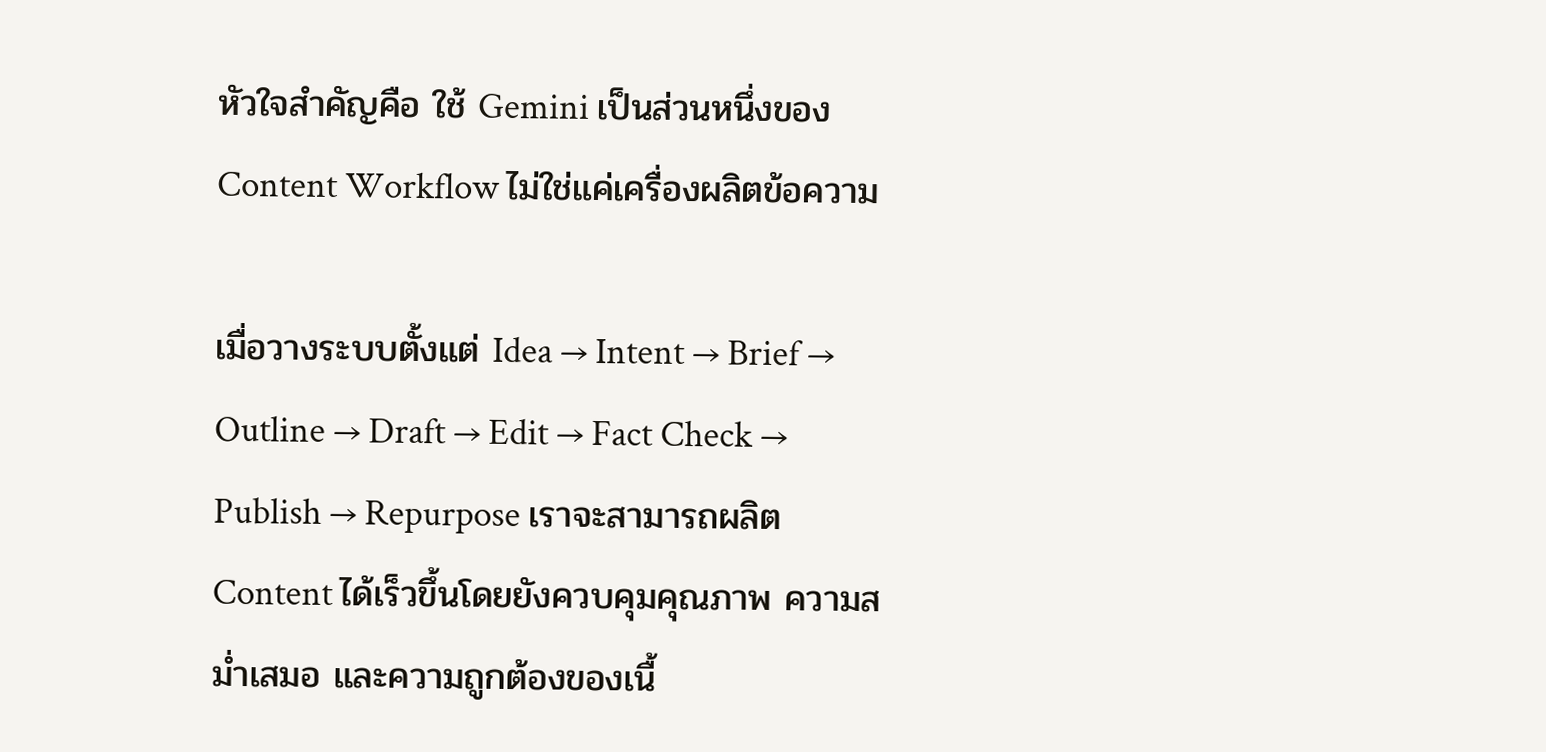หัวใจสำคัญคือ ใช้ Gemini เป็นส่วนหนึ่งของ Content Workflow ไม่ใช่แค่เครื่องผลิตข้อความ

เมื่อวางระบบตั้งแต่ Idea → Intent → Brief → Outline → Draft → Edit → Fact Check → Publish → Repurpose เราจะสามารถผลิต Content ได้เร็วขึ้นโดยยังควบคุมคุณภาพ ความสม่ำเสมอ และความถูกต้องของเนื้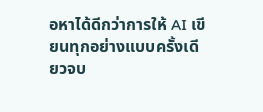อหาได้ดีกว่าการให้ AI เขียนทุกอย่างแบบครั้งเดียวจบ